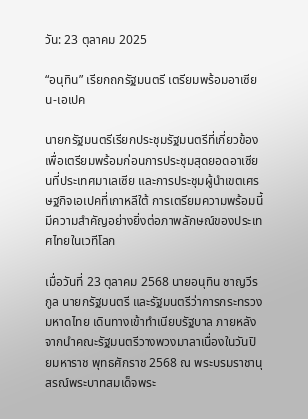วัน: 23 ตุลาคม 2025

“อนุทิน” เรียกถกรัฐมนตรี เตรียมพร้อมอาเซียน-เอเปค

นายกรัฐมนตรีเรียกประชุมรัฐมนตรีที่เกี่ยวข้อง เพื่อเตรียมพร้อมก่อนการประชุมสุดยอดอาเซียนที่ประเทศมาเลเซีย และการประชุมผู้นำเขตเศรษฐกิจเอเปคที่เกาหลีใต้ การเตรียมความพร้อมนี้มีความสำคัญอย่างยิ่งต่อภาพลักษณ์ของประเทศไทยในเวทีโลก

เมื่อวันที่ 23 ตุลาคม 2568 นายอนุทิน ชาญวีรกูล นายกรัฐมนตรี และรัฐมนตรีว่าการกระทรวงมหาดไทย เดินทางเข้าทำเนียบรัฐบาล ภายหลังจากนำคณะรัฐมนตรีวางพวงมาลาเนื่องในวันปิยมหาราช พุทธศักราช 2568 ณ พระบรมราชานุสรณ์พระบาทสมเด็จพระ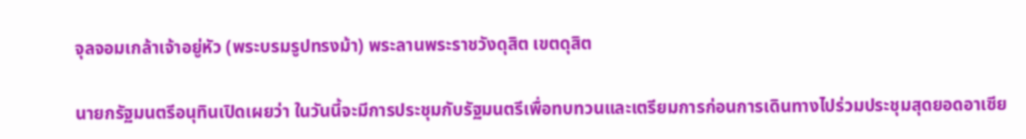จุลจอมเกล้าเจ้าอยู่หัว (พระบรมรูปทรงม้า) พระลานพระราชวังดุสิต เขตดุสิต

นายกรัฐมนตรีอนุทินเปิดเผยว่า ในวันนี้จะมีการประชุมกับรัฐมนตรีเพื่อทบทวนและเตรียมการก่อนการเดินทางไปร่วมประชุมสุดยอดอาเซีย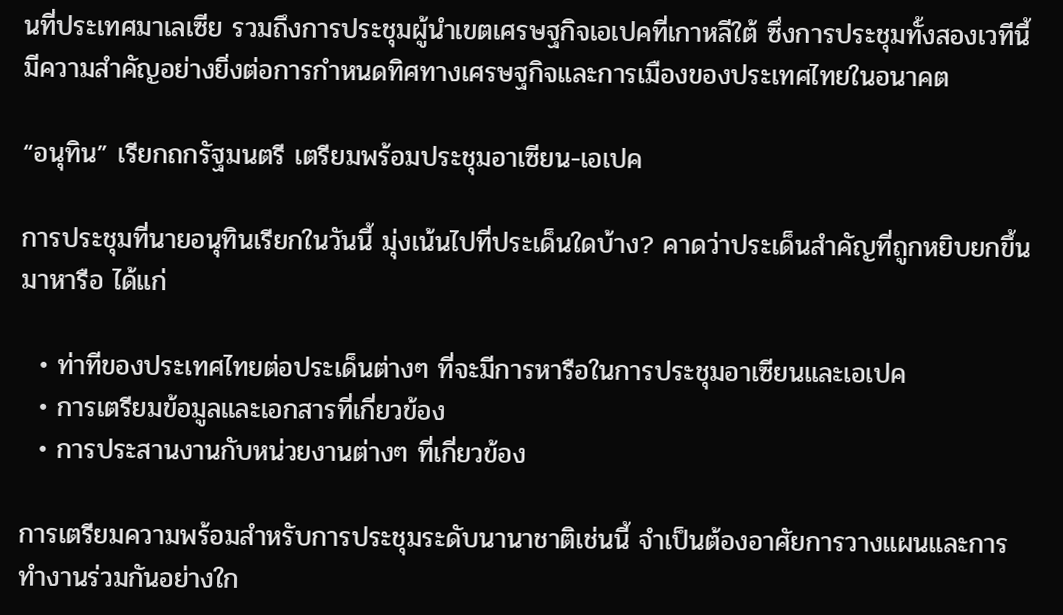นที่ประเทศมาเลเซีย รวมถึงการประชุมผู้นำเขตเศรษฐกิจเอเปคที่เกาหลีใต้ ซึ่งการประชุมทั้งสองเวทีนี้มีความสำคัญอย่างยิ่งต่อการกำหนดทิศทางเศรษฐกิจและการเมืองของประเทศไทยในอนาคต

“อนุทิน” เรียกถกรัฐมนตรี เตรียมพร้อมประชุมอาเซียน-เอเปค

การประชุมที่นายอนุทินเรียกในวันนี้ มุ่งเน้นไปที่ประเด็นใดบ้าง? คาดว่าประเด็นสำคัญที่ถูกหยิบยกขึ้นมาหารือ ได้แก่

  • ท่าทีของประเทศไทยต่อประเด็นต่างๆ ที่จะมีการหารือในการประชุมอาเซียนและเอเปค
  • การเตรียมข้อมูลและเอกสารที่เกี่ยวข้อง
  • การประสานงานกับหน่วยงานต่างๆ ที่เกี่ยวข้อง

การเตรียมความพร้อมสำหรับการประชุมระดับนานาชาติเช่นนี้ จำเป็นต้องอาศัยการวางแผนและการทำงานร่วมกันอย่างใก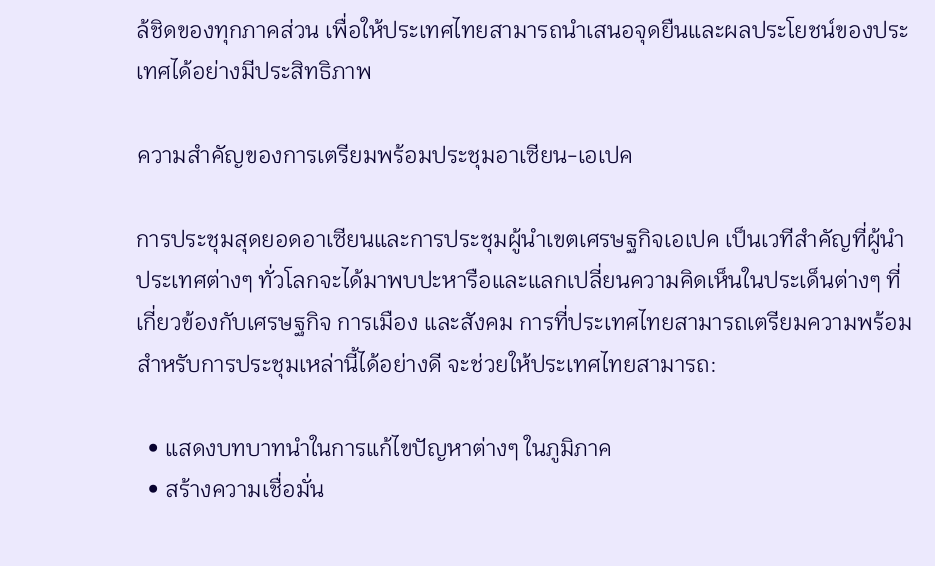ล้ชิดของทุกภาคส่วน เพื่อให้ประเทศไทยสามารถนำเสนอจุดยืนและผลประโยชน์ของประเทศได้อย่างมีประสิทธิภาพ

ความสำคัญของการเตรียมพร้อมประชุมอาเซียน-เอเปค

การประชุมสุดยอดอาเซียนและการประชุมผู้นำเขตเศรษฐกิจเอเปค เป็นเวทีสำคัญที่ผู้นำประเทศต่างๆ ทั่วโลกจะได้มาพบปะหารือและแลกเปลี่ยนความคิดเห็นในประเด็นต่างๆ ที่เกี่ยวข้องกับเศรษฐกิจ การเมือง และสังคม การที่ประเทศไทยสามารถเตรียมความพร้อมสำหรับการประชุมเหล่านี้ได้อย่างดี จะช่วยให้ประเทศไทยสามารถ:

  • แสดงบทบาทนำในการแก้ไขปัญหาต่างๆ ในภูมิภาค
  • สร้างความเชื่อมั่น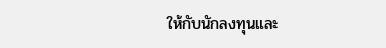ให้กับนักลงทุนและ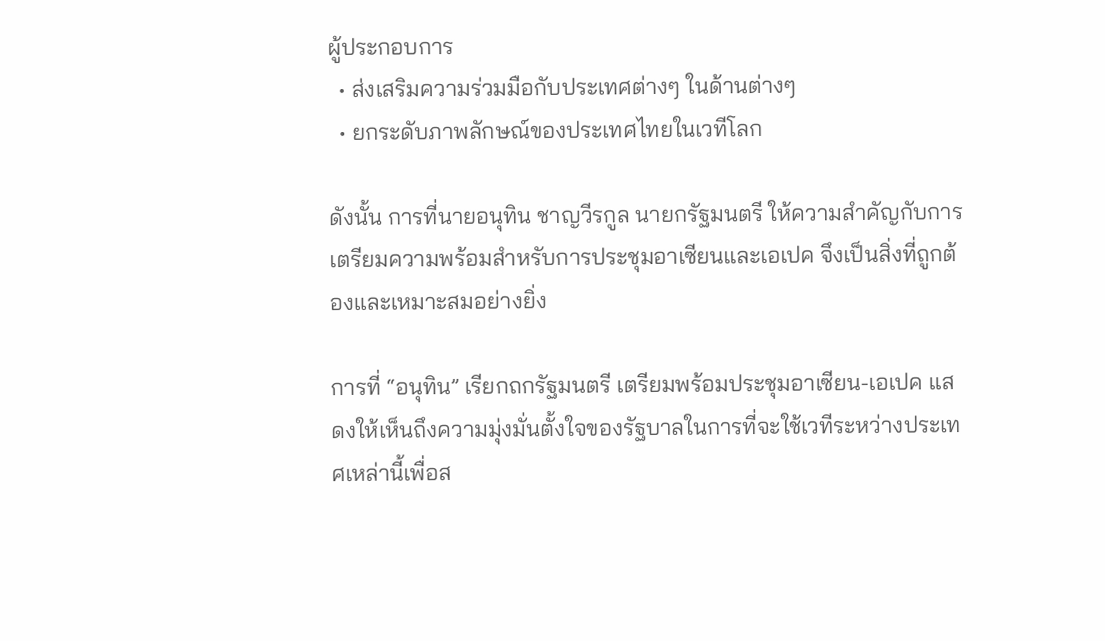ผู้ประกอบการ
  • ส่งเสริมความร่วมมือกับประเทศต่างๆ ในด้านต่างๆ
  • ยกระดับภาพลักษณ์ของประเทศไทยในเวทีโลก

ดังนั้น การที่นายอนุทิน ชาญวีรกูล นายกรัฐมนตรี ให้ความสำคัญกับการเตรียมความพร้อมสำหรับการประชุมอาเซียนและเอเปค จึงเป็นสิ่งที่ถูกต้องและเหมาะสมอย่างยิ่ง

การที่ “อนุทิน” เรียกถกรัฐมนตรี เตรียมพร้อมประชุมอาเซียน-เอเปค แสดงให้เห็นถึงความมุ่งมั่นตั้งใจของรัฐบาลในการที่จะใช้เวทีระหว่างประเทศเหล่านี้เพื่อส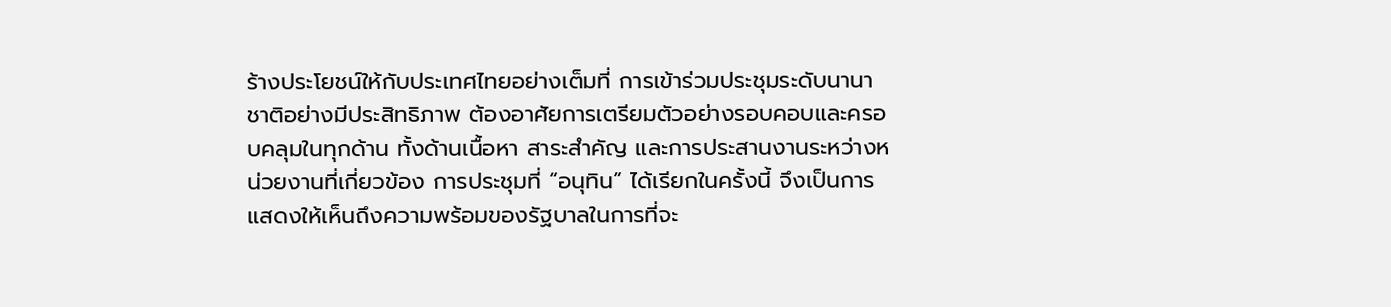ร้างประโยชน์ให้กับประเทศไทยอย่างเต็มที่ การเข้าร่วมประชุมระดับนานาชาติอย่างมีประสิทธิภาพ ต้องอาศัยการเตรียมตัวอย่างรอบคอบและครอบคลุมในทุกด้าน ทั้งด้านเนื้อหา สาระสำคัญ และการประสานงานระหว่างหน่วยงานที่เกี่ยวข้อง การประชุมที่ “อนุทิน” ได้เรียกในครั้งนี้ จึงเป็นการแสดงให้เห็นถึงความพร้อมของรัฐบาลในการที่จะ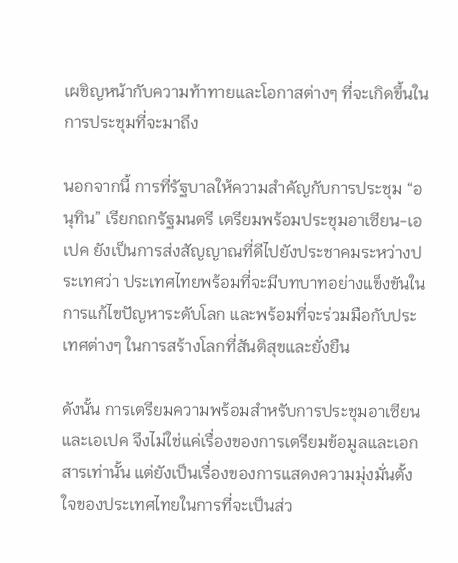เผชิญหน้ากับความท้าทายและโอกาสต่างๆ ที่จะเกิดขึ้นในการประชุมที่จะมาถึง

นอกจากนี้ การที่รัฐบาลให้ความสำคัญกับการประชุม “อนุทิน” เรียกถกรัฐมนตรี เตรียมพร้อมประชุมอาเซียน-เอเปค ยังเป็นการส่งสัญญาณที่ดีไปยังประชาคมระหว่างประเทศว่า ประเทศไทยพร้อมที่จะมีบทบาทอย่างแข็งขันในการแก้ไขปัญหาระดับโลก และพร้อมที่จะร่วมมือกับประเทศต่างๆ ในการสร้างโลกที่สันติสุขและยั่งยืน

ดังนั้น การเตรียมความพร้อมสำหรับการประชุมอาเซียนและเอเปค จึงไม่ใช่แค่เรื่องของการเตรียมข้อมูลและเอกสารเท่านั้น แต่ยังเป็นเรื่องของการแสดงความมุ่งมั่นตั้งใจของประเทศไทยในการที่จะเป็นส่ว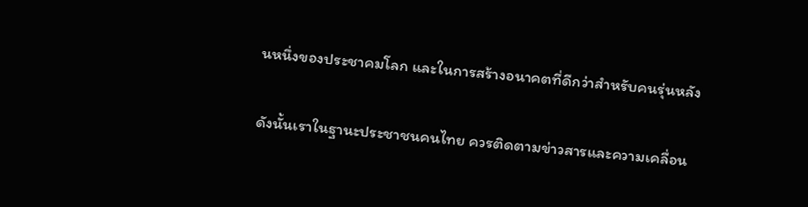นหนึ่งของประชาคมโลก และในการสร้างอนาคตที่ดีกว่าสำหรับคนรุ่นหลัง

ดังนั้นเราในฐานะประชาชนคนไทย ควรติดตามข่าวสารและความเคลื่อน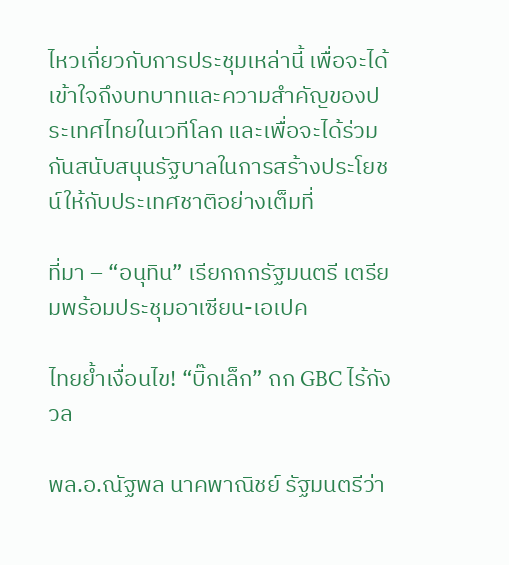ไหวเกี่ยวกับการประชุมเหล่านี้ เพื่อจะได้เข้าใจถึงบทบาทและความสำคัญของประเทศไทยในเวทีโลก และเพื่อจะได้ร่วมกันสนับสนุนรัฐบาลในการสร้างประโยชน์ให้กับประเทศชาติอย่างเต็มที่

ที่มา – “อนุทิน” เรียกถกรัฐมนตรี เตรียมพร้อมประชุมอาเซียน-เอเปค

ไทยย้ำเงื่อนไข! “บิ๊กเล็ก” ถก GBC ไร้กังวล

พล.อ.ณัฐพล นาคพาณิชย์ รัฐมนตรีว่า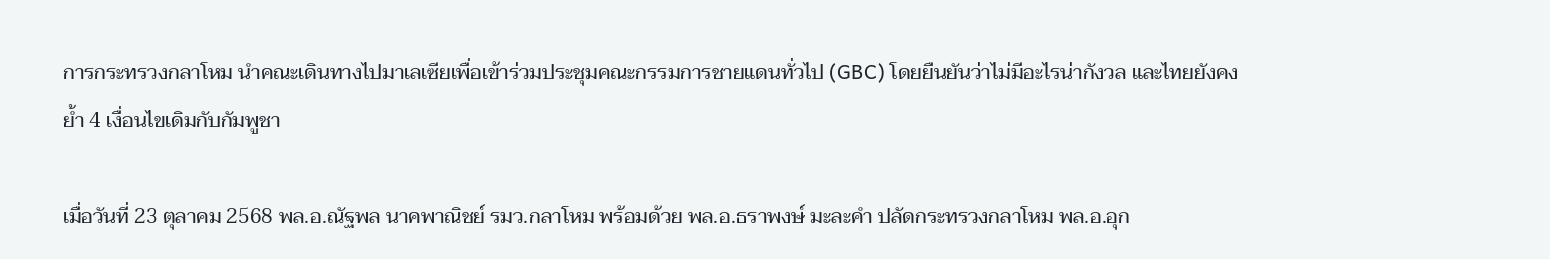การกระทรวงกลาโหม นำคณะเดินทางไปมาเลเซียเพื่อเข้าร่วมประชุมคณะกรรมการชายแดนทั่วไป (GBC) โดยยืนยันว่าไม่มีอะไรน่ากังวล และไทยยังคงย้ำ 4 เงื่อนไขเดิมกับกัมพูชา

เมื่อวันที่ 23 ตุลาคม 2568 พล.อ.ณัฐพล นาคพาณิชย์ รมว.กลาโหม พร้อมด้วย พล.อ.ธราพงษ์ มะละคำ ปลัดกระทรวงกลาโหม พล.อ.อุก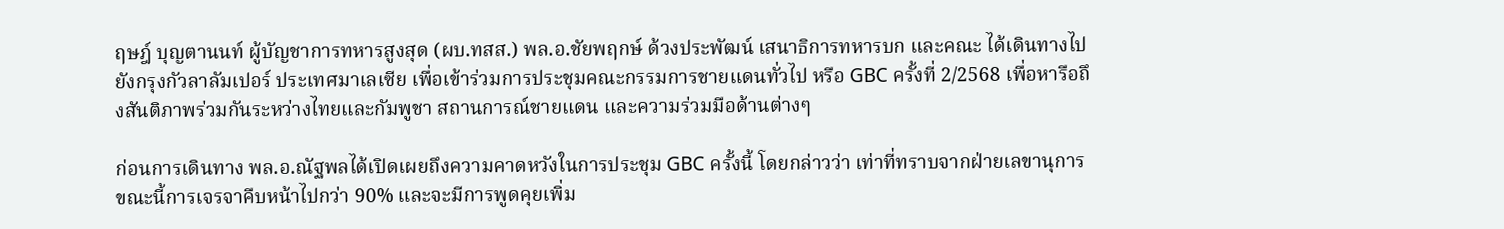ฤษฎ์ บุญตานนท์ ผู้บัญชาการทหารสูงสุด (ผบ.ทสส.) พล.อ.ชัยพฤกษ์ ด้วงประพัฒน์ เสนาธิการทหารบก และคณะ ได้เดินทางไปยังกรุงกัวลาลัมเปอร์ ประเทศมาเลเซีย เพื่อเข้าร่วมการประชุมคณะกรรมการชายแดนทั่วไป หรือ GBC ครั้งที่ 2/2568 เพื่อหารือถึงสันติภาพร่วมกันระหว่างไทยและกัมพูชา สถานการณ์ชายแดน และความร่วมมือด้านต่างๆ

ก่อนการเดินทาง พล.อ.ณัฐพลได้เปิดเผยถึงความคาดหวังในการประชุม GBC ครั้งนี้ โดยกล่าวว่า เท่าที่ทราบจากฝ่ายเลขานุการ ขณะนี้การเจรจาคืบหน้าไปกว่า 90% และจะมีการพูดคุยเพิ่ม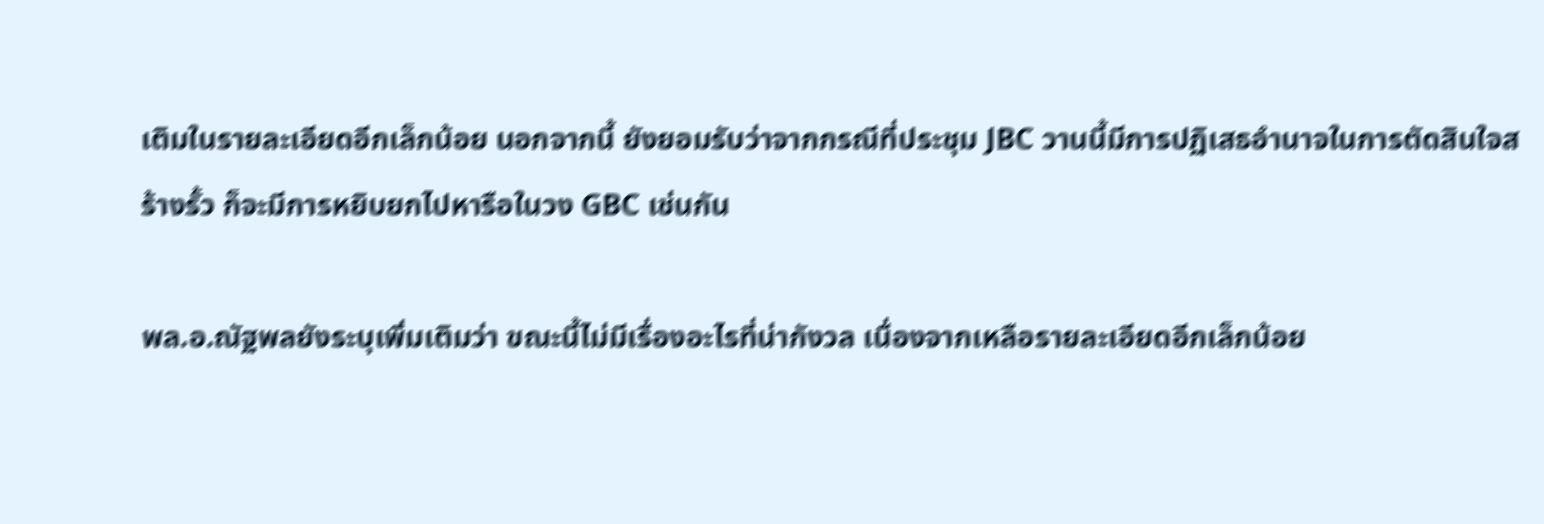เติมในรายละเอียดอีกเล็กน้อย นอกจากนี้ ยังยอมรับว่าจากกรณีที่ประชุม JBC วานนี้มีการปฏิเสธอำนาจในการตัดสินใจสร้างรั้ว ก็จะมีการหยิบยกไปหารือในวง GBC เช่นกัน

พล.อ.ณัฐพลยังระบุเพิ่มเติมว่า ขณะนี้ไม่มีเรื่องอะไรที่น่ากังวล เนื่องจากเหลือรายละเอียดอีกเล็กน้อย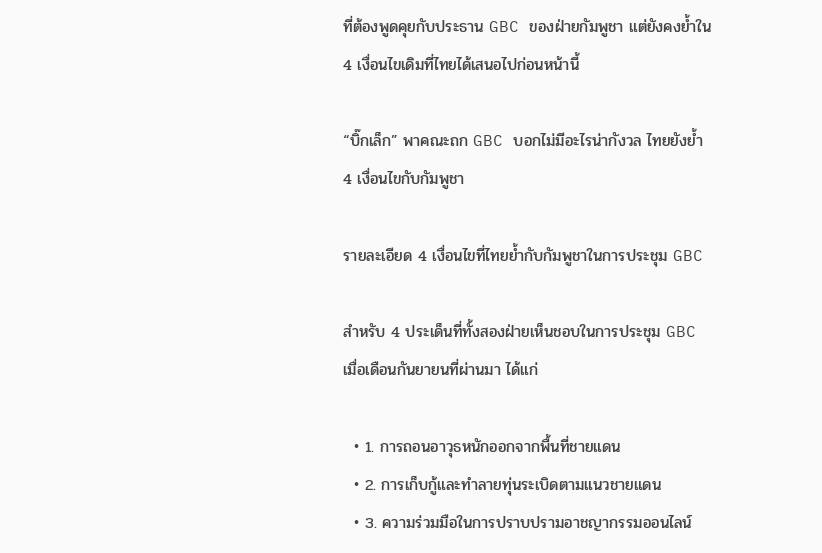ที่ต้องพูดคุยกับประธาน GBC ของฝ่ายกัมพูชา แต่ยังคงย้ำใน 4 เงื่อนไขเดิมที่ไทยได้เสนอไปก่อนหน้านี้

“บิ๊กเล็ก” พาคณะถก GBC บอกไม่มีอะไรน่ากังวล ไทยยังย้ำ 4 เงื่อนไขกับกัมพูชา

รายละเอียด 4 เงื่อนไขที่ไทยย้ำกับกัมพูชาในการประชุม GBC

สำหรับ 4 ประเด็นที่ทั้งสองฝ่ายเห็นชอบในการประชุม GBC เมื่อเดือนกันยายนที่ผ่านมา ได้แก่

  • 1. การถอนอาวุธหนักออกจากพื้นที่ชายแดน
  • 2. การเก็บกู้และทำลายทุ่นระเบิดตามแนวชายแดน
  • 3. ความร่วมมือในการปราบปรามอาชญากรรมออนไลน์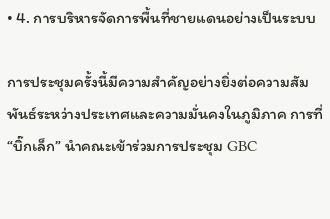• 4. การบริหารจัดการพื้นที่ชายแดนอย่างเป็นระบบ

การประชุมครั้งนี้มีความสำคัญอย่างยิ่งต่อความสัมพันธ์ระหว่างประเทศและความมั่นคงในภูมิภาค การที่ “บิ๊กเล็ก” นำคณะเข้าร่วมการประชุม GBC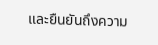และยืนยันถึงความ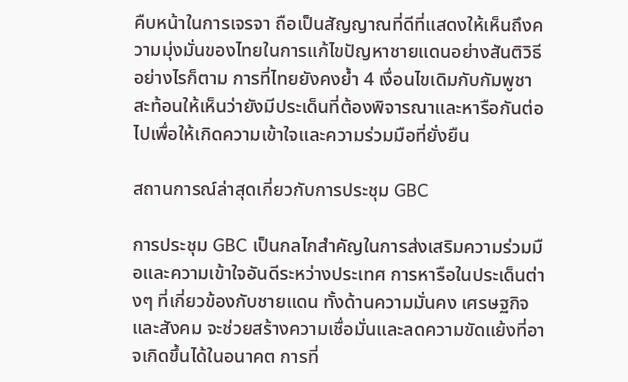คืบหน้าในการเจรจา ถือเป็นสัญญาณที่ดีที่แสดงให้เห็นถึงความมุ่งมั่นของไทยในการแก้ไขปัญหาชายแดนอย่างสันติวิธี อย่างไรก็ตาม การที่ไทยยังคงย้ำ 4 เงื่อนไขเดิมกับกัมพูชา สะท้อนให้เห็นว่ายังมีประเด็นที่ต้องพิจารณาและหารือกันต่อไปเพื่อให้เกิดความเข้าใจและความร่วมมือที่ยั่งยืน

สถานการณ์ล่าสุดเกี่ยวกับการประชุม GBC

การประชุม GBC เป็นกลไกสำคัญในการส่งเสริมความร่วมมือและความเข้าใจอันดีระหว่างประเทศ การหารือในประเด็นต่างๆ ที่เกี่ยวข้องกับชายแดน ทั้งด้านความมั่นคง เศรษฐกิจ และสังคม จะช่วยสร้างความเชื่อมั่นและลดความขัดแย้งที่อาจเกิดขึ้นได้ในอนาคต การที่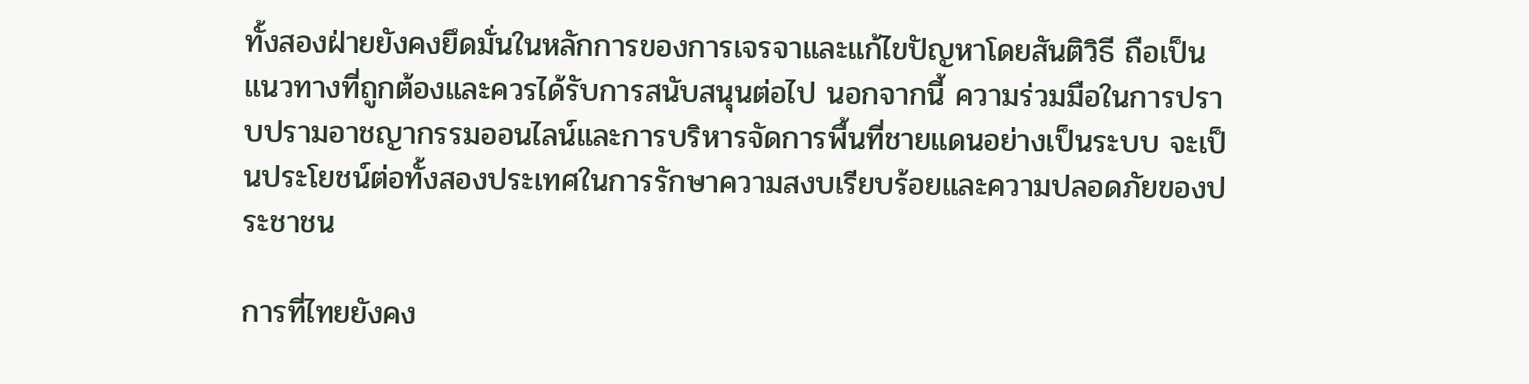ทั้งสองฝ่ายยังคงยึดมั่นในหลักการของการเจรจาและแก้ไขปัญหาโดยสันติวิธี ถือเป็นแนวทางที่ถูกต้องและควรได้รับการสนับสนุนต่อไป นอกจากนี้ ความร่วมมือในการปราบปรามอาชญากรรมออนไลน์และการบริหารจัดการพื้นที่ชายแดนอย่างเป็นระบบ จะเป็นประโยชน์ต่อทั้งสองประเทศในการรักษาความสงบเรียบร้อยและความปลอดภัยของประชาชน

การที่ไทยยังคง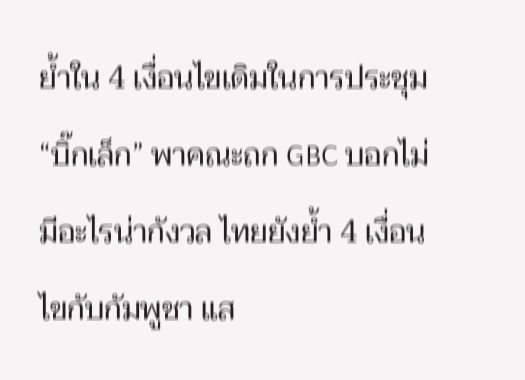ย้ำใน 4 เงื่อนไขเดิมในการประชุม “บิ๊กเล็ก” พาคณะถก GBC บอกไม่มีอะไรน่ากังวล ไทยยังย้ำ 4 เงื่อนไขกับกัมพูชา แส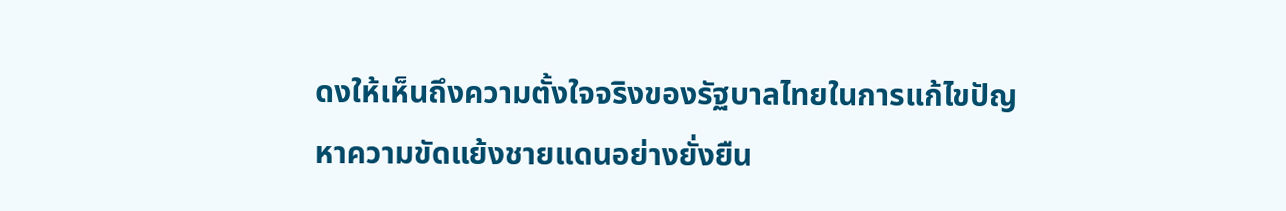ดงให้เห็นถึงความตั้งใจจริงของรัฐบาลไทยในการแก้ไขปัญหาความขัดแย้งชายแดนอย่างยั่งยืน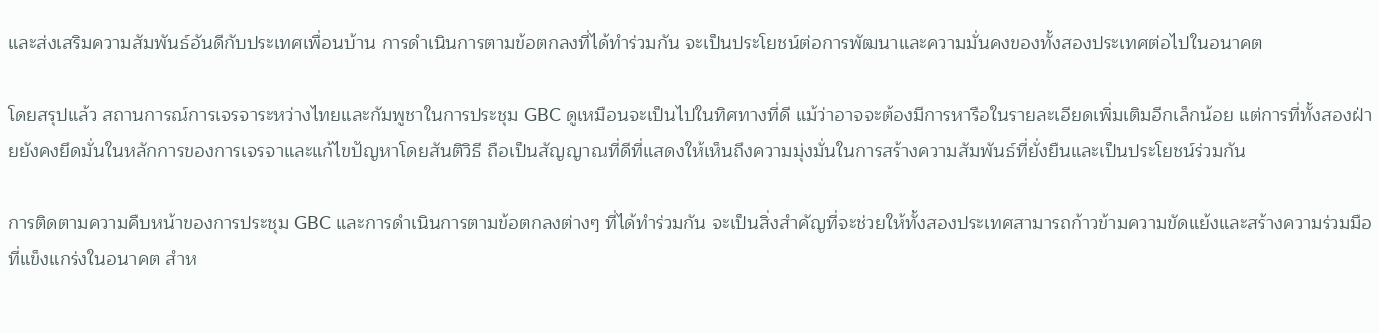และส่งเสริมความสัมพันธ์อันดีกับประเทศเพื่อนบ้าน การดำเนินการตามข้อตกลงที่ได้ทำร่วมกัน จะเป็นประโยชน์ต่อการพัฒนาและความมั่นคงของทั้งสองประเทศต่อไปในอนาคต

โดยสรุปแล้ว สถานการณ์การเจรจาระหว่างไทยและกัมพูชาในการประชุม GBC ดูเหมือนจะเป็นไปในทิศทางที่ดี แม้ว่าอาจจะต้องมีการหารือในรายละเอียดเพิ่มเติมอีกเล็กน้อย แต่การที่ทั้งสองฝ่ายยังคงยึดมั่นในหลักการของการเจรจาและแก้ไขปัญหาโดยสันติวิธี ถือเป็นสัญญาณที่ดีที่แสดงให้เห็นถึงความมุ่งมั่นในการสร้างความสัมพันธ์ที่ยั่งยืนและเป็นประโยชน์ร่วมกัน

การติดตามความคืบหน้าของการประชุม GBC และการดำเนินการตามข้อตกลงต่างๆ ที่ได้ทำร่วมกัน จะเป็นสิ่งสำคัญที่จะช่วยให้ทั้งสองประเทศสามารถก้าวข้ามความขัดแย้งและสร้างความร่วมมือที่แข็งแกร่งในอนาคต สำห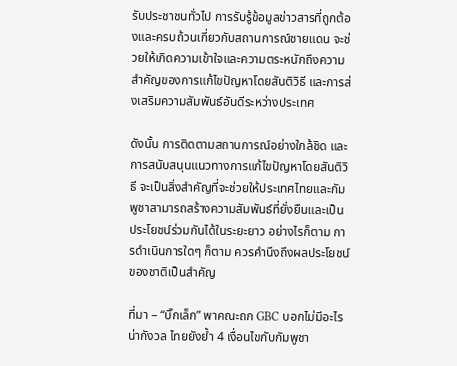รับประชาชนทั่วไป การรับรู้ข้อมูลข่าวสารที่ถูกต้องและครบถ้วนเกี่ยวกับสถานการณ์ชายแดน จะช่วยให้เกิดความเข้าใจและความตระหนักถึงความสำคัญของการแก้ไขปัญหาโดยสันติวิธี และการส่งเสริมความสัมพันธ์อันดีระหว่างประเทศ

ดังนั้น การติดตามสถานการณ์อย่างใกล้ชิด และการสนับสนุนแนวทางการแก้ไขปัญหาโดยสันติวิธี จะเป็นสิ่งสำคัญที่จะช่วยให้ประเทศไทยและกัมพูชาสามารถสร้างความสัมพันธ์ที่ยั่งยืนและเป็นประโยชน์ร่วมกันได้ในระยะยาว อย่างไรก็ตาม การดำเนินการใดๆ ก็ตาม ควรคำนึงถึงผลประโยชน์ของชาติเป็นสำคัญ

ที่มา – “บิ๊กเล็ก” พาคณะถก GBC บอกไม่มีอะไรน่ากังวล ไทยยังย้ำ 4 เงื่อนไขกับกัมพูชา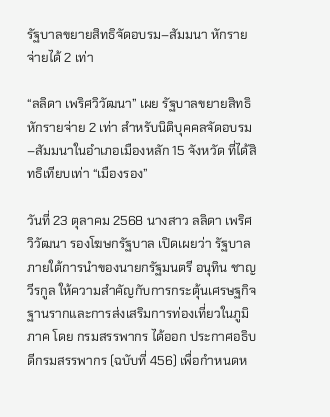รัฐบาลขยายสิทธิจัดอบรม–สัมมนา หักรายจ่ายได้ 2 เท่า

“ลลิดา เพริศวิวัฒนา” เผย รัฐบาลขยายสิทธิหักรายจ่าย 2 เท่า สำหรับนิติบุคคลจัดอบรม–สัมมนาในอำเภอเมืองหลัก 15 จังหวัด ที่ได้สิทธิเทียบเท่า “เมืองรอง”

วันที่ 23 ตุลาคม 2568 นางสาว ลลิดา เพริศวิวัฒนา รองโฆษกรัฐบาล เปิดเผยว่า รัฐบาลภายใต้การนำของนายกรัฐมนตรี อนุทิน ชาญวีรกูล ให้ความสำคัญกับการกระตุ้นเศรษฐกิจฐานรากและการส่งเสริมการท่องเที่ยวในภูมิภาค โดย กรมสรรพากร ได้ออก ประกาศอธิบดีกรมสรรพากร (ฉบับที่ 456) เพื่อกำหนดห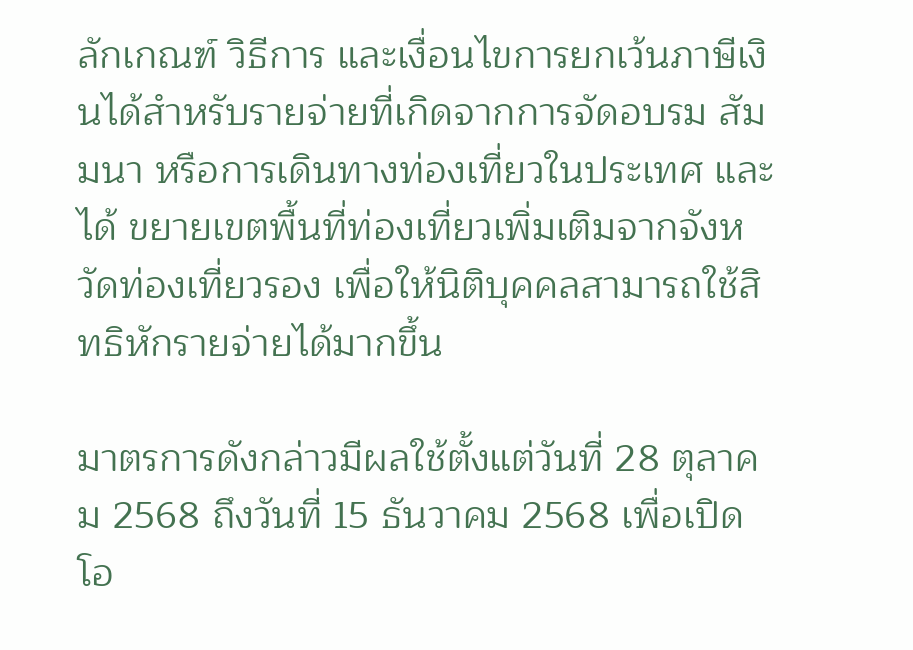ลักเกณฑ์ วิธีการ และเงื่อนไขการยกเว้นภาษีเงินได้สำหรับรายจ่ายที่เกิดจากการจัดอบรม สัมมนา หรือการเดินทางท่องเที่ยวในประเทศ และได้ ขยายเขตพื้นที่ท่องเที่ยวเพิ่มเติมจากจังหวัดท่องเที่ยวรอง เพื่อให้นิติบุคคลสามารถใช้สิทธิหักรายจ่ายได้มากขึ้น

มาตรการดังกล่าวมีผลใช้ตั้งแต่วันที่ 28 ตุลาคม 2568 ถึงวันที่ 15 ธันวาคม 2568 เพื่อเปิดโอ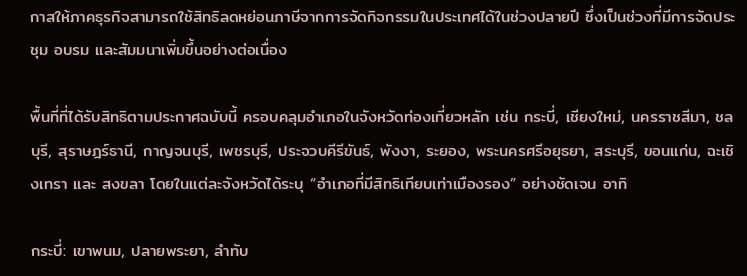กาสให้ภาคธุรกิจสามารถใช้สิทธิลดหย่อนภาษีจากการจัดกิจกรรมในประเทศได้ในช่วงปลายปี ซึ่งเป็นช่วงที่มีการจัดประชุม อบรม และสัมมนาเพิ่มขึ้นอย่างต่อเนื่อง

พื้นที่ที่ได้รับสิทธิตามประกาศฉบับนี้ ครอบคลุมอำเภอในจังหวัดท่องเที่ยวหลัก เช่น กระบี่, เชียงใหม่, นครราชสีมา, ชลบุรี, สุราษฎร์ธานี, กาญจนบุรี, เพชรบุรี, ประจวบคีรีขันธ์, พังงา, ระยอง, พระนครศรีอยุธยา, สระบุรี, ขอนแก่น, ฉะเชิงเทรา และ สงขลา โดยในแต่ละจังหวัดได้ระบุ “อำเภอที่มีสิทธิเทียบเท่าเมืองรอง” อย่างชัดเจน อาทิ

กระบี่: เขาพนม, ปลายพระยา, ลำทับ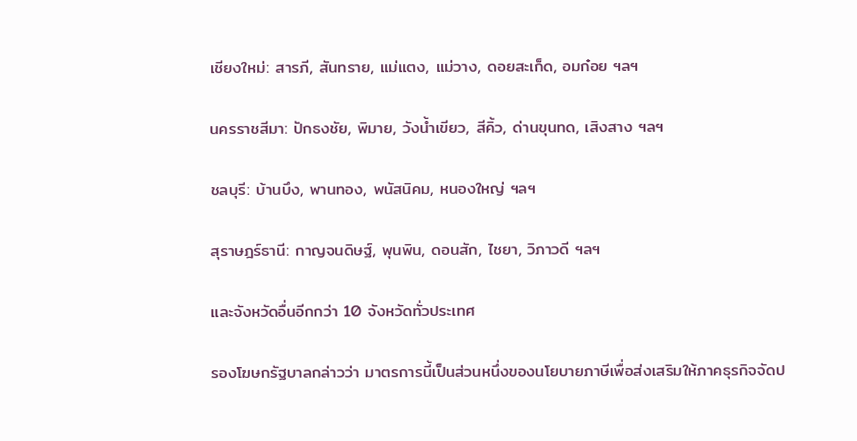เชียงใหม่: สารภี, สันทราย, แม่แตง, แม่วาง, ดอยสะเก็ด, อมก๋อย ฯลฯ

นครราชสีมา: ปักธงชัย, พิมาย, วังน้ำเขียว, สีคิ้ว, ด่านขุนทด, เสิงสาง ฯลฯ

ชลบุรี: บ้านบึง, พานทอง, พนัสนิคม, หนองใหญ่ ฯลฯ

สุราษฎร์ธานี: กาญจนดิษฐ์, พุนพิน, ดอนสัก, ไชยา, วิภาวดี ฯลฯ

และจังหวัดอื่นอีกกว่า 10 จังหวัดทั่วประเทศ

รองโฆษกรัฐบาลกล่าวว่า มาตรการนี้เป็นส่วนหนึ่งของนโยบายภาษีเพื่อส่งเสริมให้ภาคธุรกิจจัดป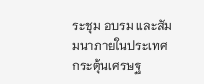ระชุม อบรม และสัมมนาภายในประเทศ กระตุ้นเศรษฐ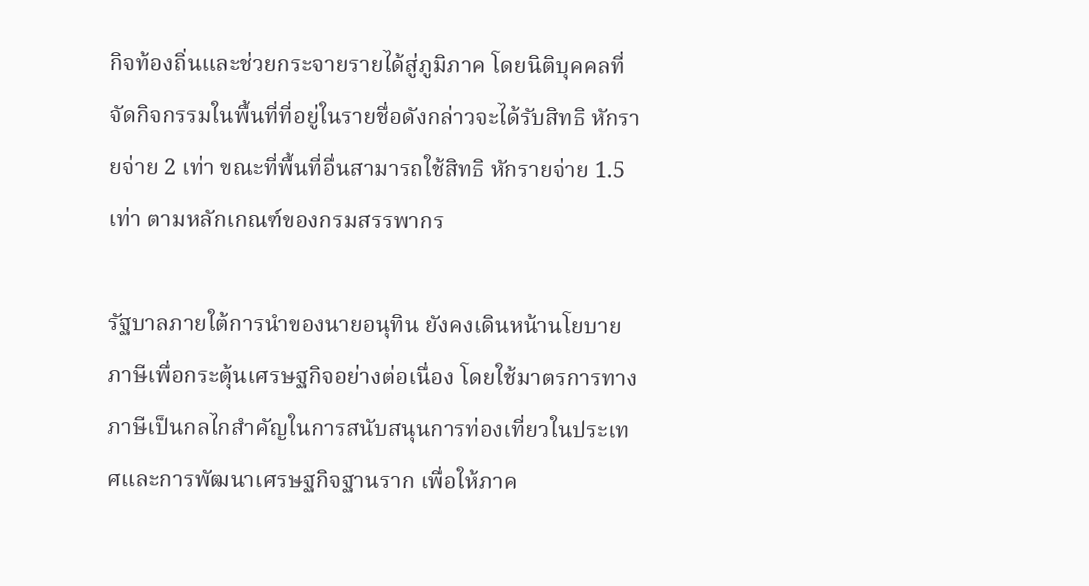กิจท้องถิ่นและช่วยกระจายรายได้สู่ภูมิภาค โดยนิติบุคคลที่จัดกิจกรรมในพื้นที่ที่อยู่ในรายชื่อดังกล่าวจะได้รับสิทธิ หักรายจ่าย 2 เท่า ขณะที่พื้นที่อื่นสามารถใช้สิทธิ หักรายจ่าย 1.5 เท่า ตามหลักเกณฑ์ของกรมสรรพากร

รัฐบาลภายใต้การนำของนายอนุทิน ยังคงเดินหน้านโยบายภาษีเพื่อกระตุ้นเศรษฐกิจอย่างต่อเนื่อง โดยใช้มาตรการทางภาษีเป็นกลไกสำคัญในการสนับสนุนการท่องเที่ยวในประเทศและการพัฒนาเศรษฐกิจฐานราก เพื่อให้ภาค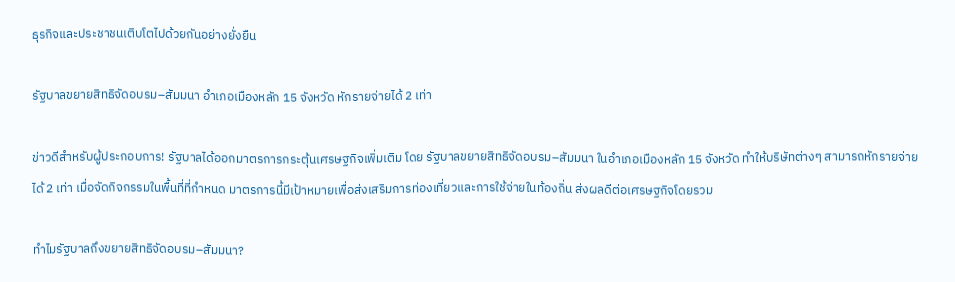ธุรกิจและประชาชนเติบโตไปด้วยกันอย่างยั่งยืน

รัฐบาลขยายสิทธิจัดอบรม–สัมมนา อำเภอเมืองหลัก 15 จังหวัด หักรายจ่ายได้ 2 เท่า

ข่าวดีสำหรับผู้ประกอบการ! รัฐบาลได้ออกมาตรการกระตุ้นเศรษฐกิจเพิ่มเติม โดย รัฐบาลขยายสิทธิจัดอบรม–สัมมนา ในอำเภอเมืองหลัก 15 จังหวัด ทำให้บริษัทต่างๆ สามารถหักรายจ่ายได้ 2 เท่า เมื่อจัดกิจกรรมในพื้นที่ที่กำหนด มาตรการนี้มีเป้าหมายเพื่อส่งเสริมการท่องเที่ยวและการใช้จ่ายในท้องถิ่น ส่งผลดีต่อเศรษฐกิจโดยรวม

ทำไมรัฐบาลถึงขยายสิทธิจัดอบรม–สัมมนา?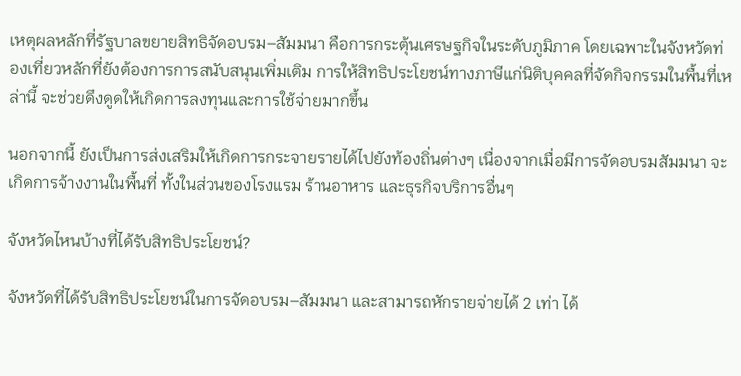เหตุผลหลักที่รัฐบาลขยายสิทธิจัดอบรม–สัมมนา คือการกระตุ้นเศรษฐกิจในระดับภูมิภาค โดยเฉพาะในจังหวัดท่องเที่ยวหลักที่ยังต้องการการสนับสนุนเพิ่มเติม การให้สิทธิประโยชน์ทางภาษีแก่นิติบุคคลที่จัดกิจกรรมในพื้นที่เหล่านี้ จะช่วยดึงดูดให้เกิดการลงทุนและการใช้จ่ายมากขึ้น

นอกจากนี้ ยังเป็นการส่งเสริมให้เกิดการกระจายรายได้ไปยังท้องถิ่นต่างๆ เนื่องจากเมื่อมีการจัดอบรมสัมมนา จะเกิดการจ้างงานในพื้นที่ ทั้งในส่วนของโรงแรม ร้านอาหาร และธุรกิจบริการอื่นๆ

จังหวัดไหนบ้างที่ได้รับสิทธิประโยชน์?

จังหวัดที่ได้รับสิทธิประโยชน์ในการจัดอบรม–สัมมนา และสามารถหักรายจ่ายได้ 2 เท่า ได้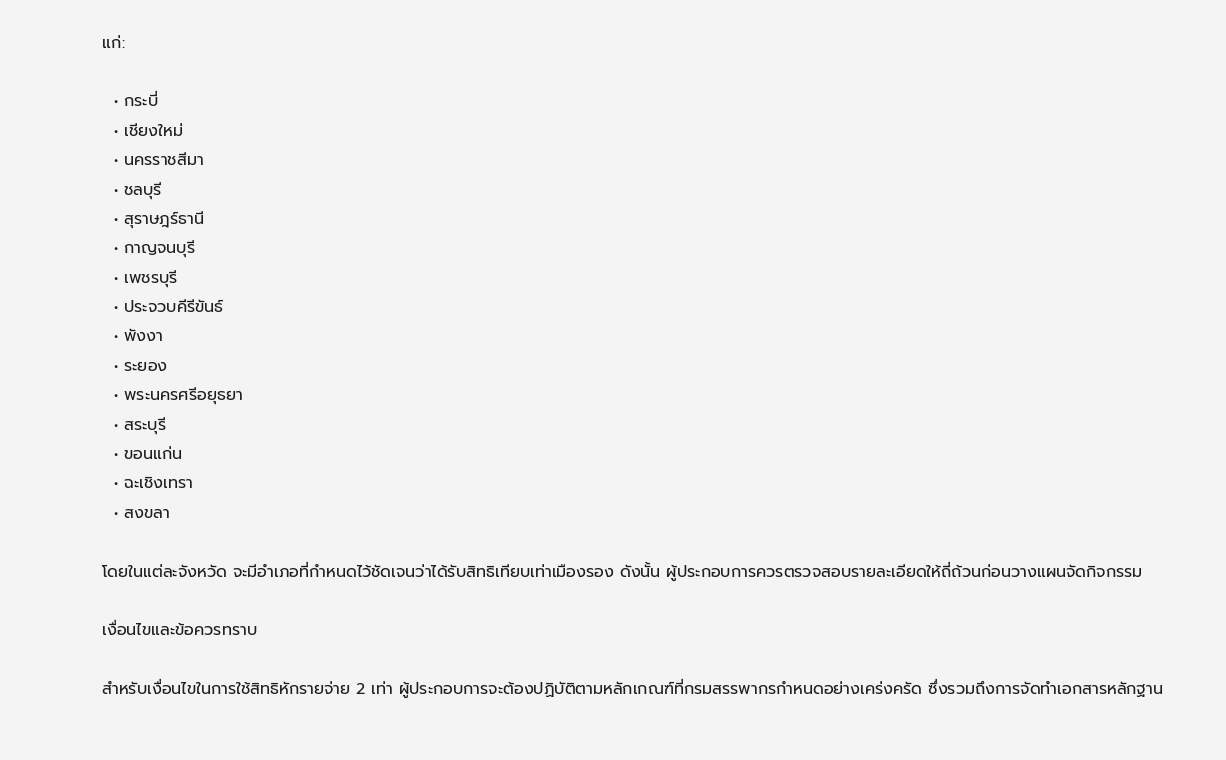แก่:

  • กระบี่
  • เชียงใหม่
  • นครราชสีมา
  • ชลบุรี
  • สุราษฎร์ธานี
  • กาญจนบุรี
  • เพชรบุรี
  • ประจวบคีรีขันธ์
  • พังงา
  • ระยอง
  • พระนครศรีอยุธยา
  • สระบุรี
  • ขอนแก่น
  • ฉะเชิงเทรา
  • สงขลา

โดยในแต่ละจังหวัด จะมีอำเภอที่กำหนดไว้ชัดเจนว่าได้รับสิทธิเทียบเท่าเมืองรอง ดังนั้น ผู้ประกอบการควรตรวจสอบรายละเอียดให้ถี่ถ้วนก่อนวางแผนจัดกิจกรรม

เงื่อนไขและข้อควรทราบ

สำหรับเงื่อนไขในการใช้สิทธิหักรายจ่าย 2 เท่า ผู้ประกอบการจะต้องปฏิบัติตามหลักเกณฑ์ที่กรมสรรพากรกำหนดอย่างเคร่งครัด ซึ่งรวมถึงการจัดทำเอกสารหลักฐาน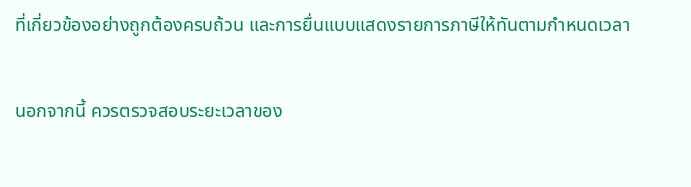ที่เกี่ยวข้องอย่างถูกต้องครบถ้วน และการยื่นแบบแสดงรายการภาษีให้ทันตามกำหนดเวลา

นอกจากนี้ ควรตรวจสอบระยะเวลาของ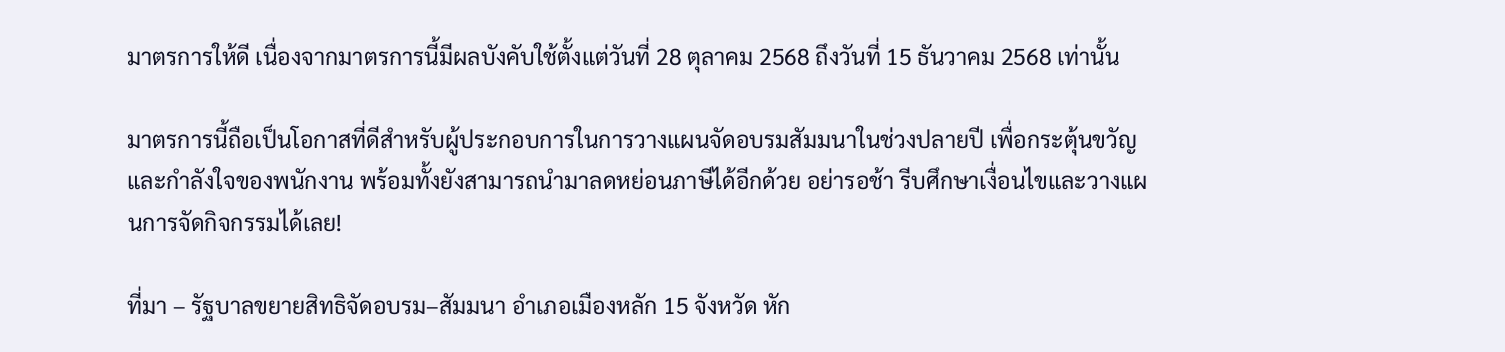มาตรการให้ดี เนื่องจากมาตรการนี้มีผลบังคับใช้ตั้งแต่วันที่ 28 ตุลาคม 2568 ถึงวันที่ 15 ธันวาคม 2568 เท่านั้น

มาตรการนี้ถือเป็นโอกาสที่ดีสำหรับผู้ประกอบการในการวางแผนจัดอบรมสัมมนาในช่วงปลายปี เพื่อกระตุ้นขวัญและกำลังใจของพนักงาน พร้อมทั้งยังสามารถนำมาลดหย่อนภาษีได้อีกด้วย อย่ารอช้า รีบศึกษาเงื่อนไขและวางแผนการจัดกิจกรรมได้เลย!

ที่มา – รัฐบาลขยายสิทธิจัดอบรม–สัมมนา อำเภอเมืองหลัก 15 จังหวัด หัก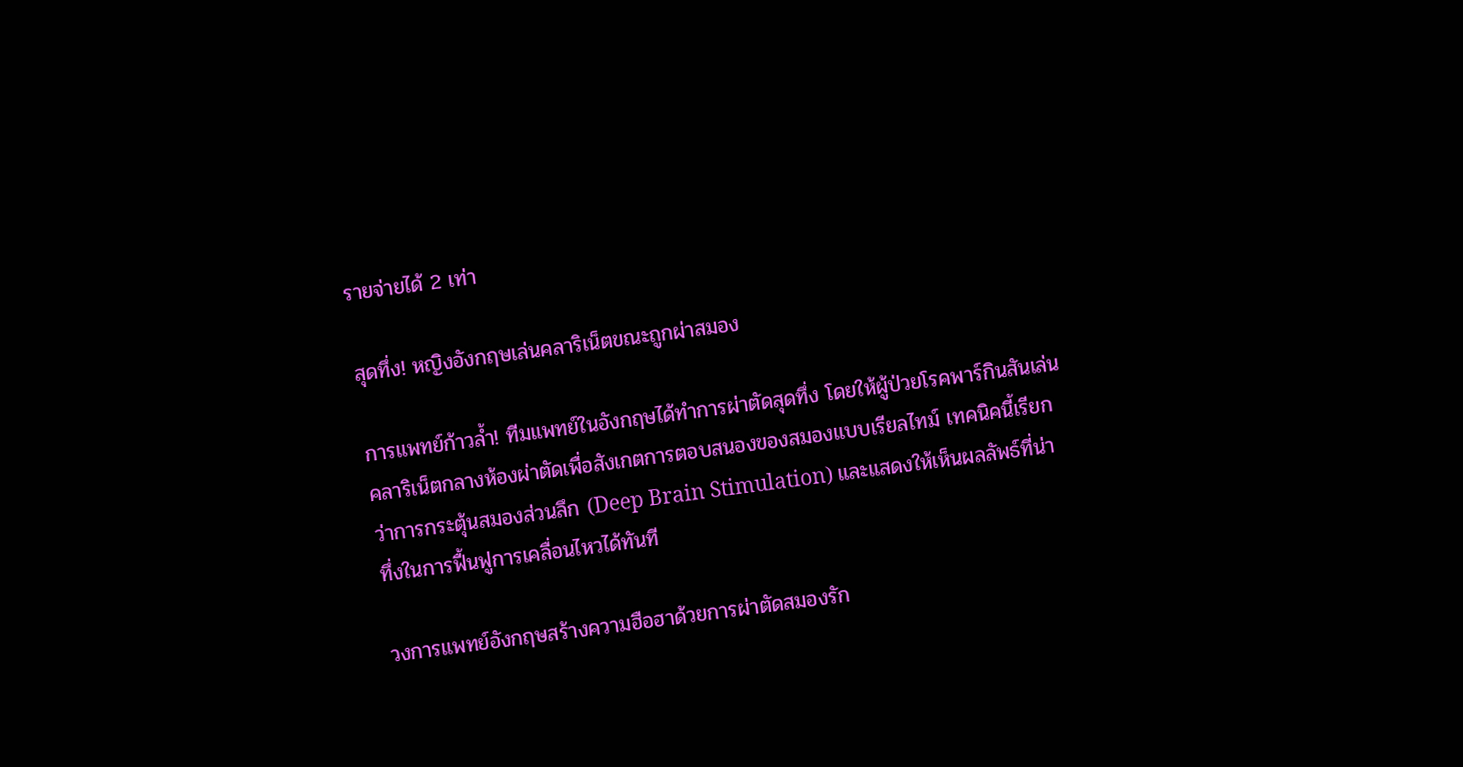รายจ่ายได้ 2 เท่า

สุดทึ่ง! หญิงอังกฤษเล่นคลาริเน็ตขณะถูกผ่าสมอง

การแพทย์ก้าวล้ำ! ทีมแพทย์ในอังกฤษได้ทำการผ่าตัดสุดทึ่ง โดยให้ผู้ป่วยโรคพาร์กินสันเล่นคลาริเน็ตกลางห้องผ่าตัดเพื่อสังเกตการตอบสนองของสมองแบบเรียลไทม์ เทคนิคนี้เรียกว่าการกระตุ้นสมองส่วนลึก (Deep Brain Stimulation) และแสดงให้เห็นผลลัพธ์ที่น่าทึ่งในการฟื้นฟูการเคลื่อนไหวได้ทันที

วงการแพทย์อังกฤษสร้างความฮือฮาด้วยการผ่าตัดสมองรัก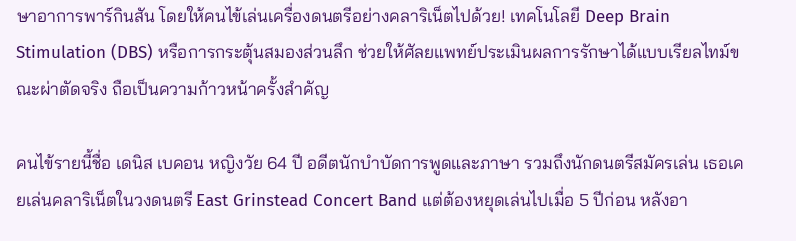ษาอาการพาร์กินสัน โดยให้คนไข้เล่นเครื่องดนตรีอย่างคลาริเน็ตไปด้วย! เทคโนโลยี Deep Brain Stimulation (DBS) หรือการกระตุ้นสมองส่วนลึก ช่วยให้ศัลยแพทย์ประเมินผลการรักษาได้แบบเรียลไทม์ขณะผ่าตัดจริง ถือเป็นความก้าวหน้าครั้งสำคัญ

คนไข้รายนี้ชื่อ เดนิส เบคอน หญิงวัย 64 ปี อดีตนักบำบัดการพูดและภาษา รวมถึงนักดนตรีสมัครเล่น เธอเคยเล่นคลาริเน็ตในวงดนตรี East Grinstead Concert Band แต่ต้องหยุดเล่นไปเมื่อ 5 ปีก่อน หลังอา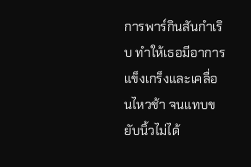การพาร์กินสันกำเริบ ทำให้เธอมีอาการแข็งเกร็งและเคลื่อนไหวช้า จนแทบขยับนิ้วไม่ได้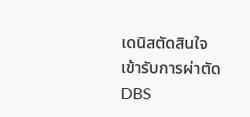เดนิสตัดสินใจเข้ารับการผ่าตัด DBS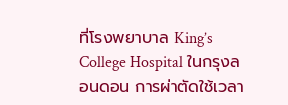ที่โรงพยาบาล King’s College Hospital ในกรุงลอนดอน การผ่าตัดใช้เวลา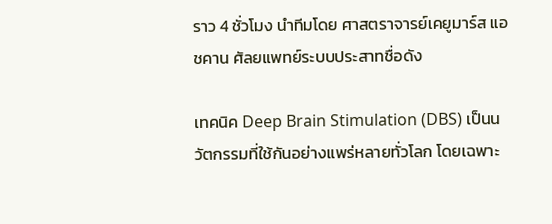ราว 4 ชั่วโมง นำทีมโดย ศาสตราจารย์เคยูมาร์ส แอชคาน ศัลยแพทย์ระบบประสาทชื่อดัง

เทคนิค Deep Brain Stimulation (DBS) เป็นนวัตกรรมที่ใช้กันอย่างแพร่หลายทั่วโลก โดยเฉพาะ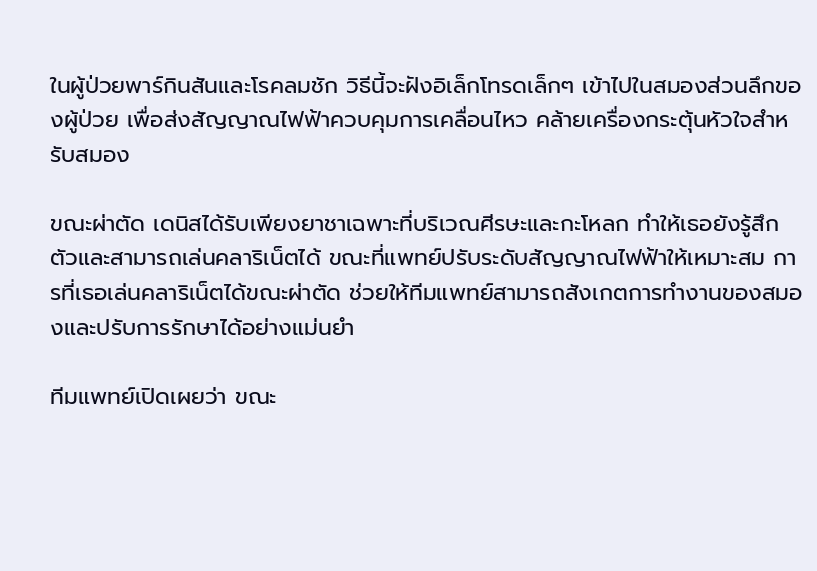ในผู้ป่วยพาร์กินสันและโรคลมชัก วิธีนี้จะฝังอิเล็กโทรดเล็กๆ เข้าไปในสมองส่วนลึกของผู้ป่วย เพื่อส่งสัญญาณไฟฟ้าควบคุมการเคลื่อนไหว คล้ายเครื่องกระตุ้นหัวใจสำหรับสมอง

ขณะผ่าตัด เดนิสได้รับเพียงยาชาเฉพาะที่บริเวณศีรษะและกะโหลก ทำให้เธอยังรู้สึกตัวและสามารถเล่นคลาริเน็ตได้ ขณะที่แพทย์ปรับระดับสัญญาณไฟฟ้าให้เหมาะสม การที่เธอเล่นคลาริเน็ตได้ขณะผ่าตัด ช่วยให้ทีมแพทย์สามารถสังเกตการทำงานของสมองและปรับการรักษาได้อย่างแม่นยำ

ทีมแพทย์เปิดเผยว่า ขณะ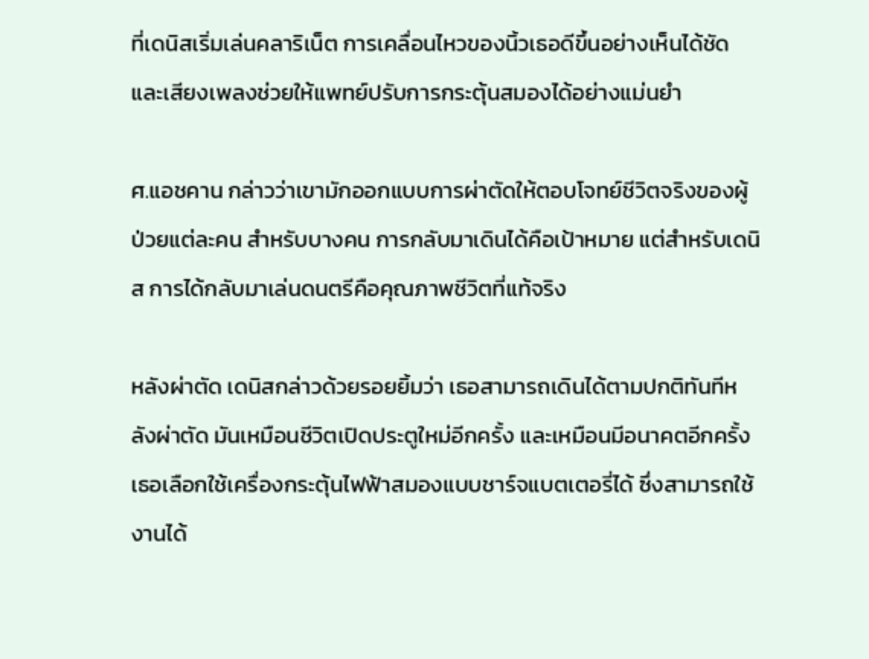ที่เดนิสเริ่มเล่นคลาริเน็ต การเคลื่อนไหวของนิ้วเธอดีขึ้นอย่างเห็นได้ชัด และเสียงเพลงช่วยให้แพทย์ปรับการกระตุ้นสมองได้อย่างแม่นยำ

ศ.แอชคาน กล่าวว่าเขามักออกแบบการผ่าตัดให้ตอบโจทย์ชีวิตจริงของผู้ป่วยแต่ละคน สำหรับบางคน การกลับมาเดินได้คือเป้าหมาย แต่สำหรับเดนิส การได้กลับมาเล่นดนตรีคือคุณภาพชีวิตที่แท้จริง

หลังผ่าตัด เดนิสกล่าวด้วยรอยยิ้มว่า เธอสามารถเดินได้ตามปกติทันทีหลังผ่าตัด มันเหมือนชีวิตเปิดประตูใหม่อีกครั้ง และเหมือนมีอนาคตอีกครั้ง เธอเลือกใช้เครื่องกระตุ้นไฟฟ้าสมองแบบชาร์จแบตเตอรี่ได้ ซึ่งสามารถใช้งานได้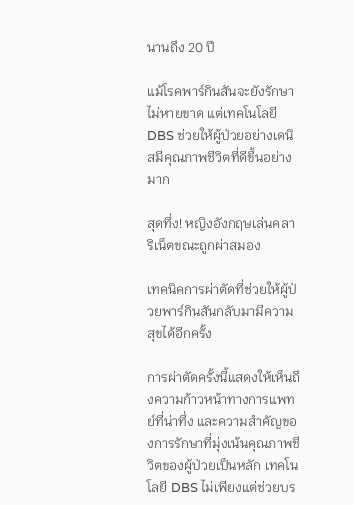นานถึง 20 ปี

แม้โรคพาร์กินสันจะยังรักษาไม่หายขาด แต่เทคโนโลยี DBS ช่วยให้ผู้ป่วยอย่างเดนิสมีคุณภาพชีวิตที่ดีขึ้นอย่างมาก

สุดทึ่ง! หญิงอังกฤษเล่นคลาริเน็ตขณะถูกผ่าสมอง

เทคนิคการผ่าตัดที่ช่วยให้ผู้ป่วยพาร์กินสันกลับมามีความสุขได้อีกครั้ง

การผ่าตัดครั้งนี้แสดงให้เห็นถึงความก้าวหน้าทางการแพทย์ที่น่าทึ่ง และความสำคัญของการรักษาที่มุ่งเน้นคุณภาพชีวิตของผู้ป่วยเป็นหลัก เทคโนโลยี DBS ไม่เพียงแต่ช่วยบร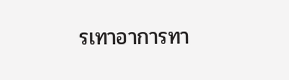รเทาอาการทา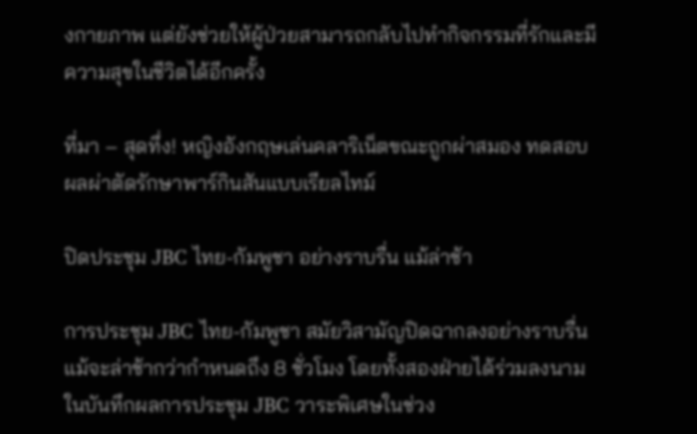งกายภาพ แต่ยังช่วยให้ผู้ป่วยสามารถกลับไปทำกิจกรรมที่รักและมีความสุขในชีวิตได้อีกครั้ง

ที่มา – สุดทึ่ง! หญิงอังกฤษเล่นคลาริเน็ตขณะถูกผ่าสมอง ทดสอบผลผ่าตัดรักษาพาร์กินสันแบบเรียลไทม์

ปิดประชุม JBC ไทย-กัมพูชา อย่างราบรื่น แม้ล่าช้า

การประชุม JBC ไทย-กัมพูชา สมัยวิสามัญปิดฉากลงอย่างราบรื่น แม้จะล่าช้ากว่ากำหนดถึง 8 ชั่วโมง โดยทั้งสองฝ่ายได้ร่วมลงนามในบันทึกผลการประชุม JBC วาระพิเศษในช่วง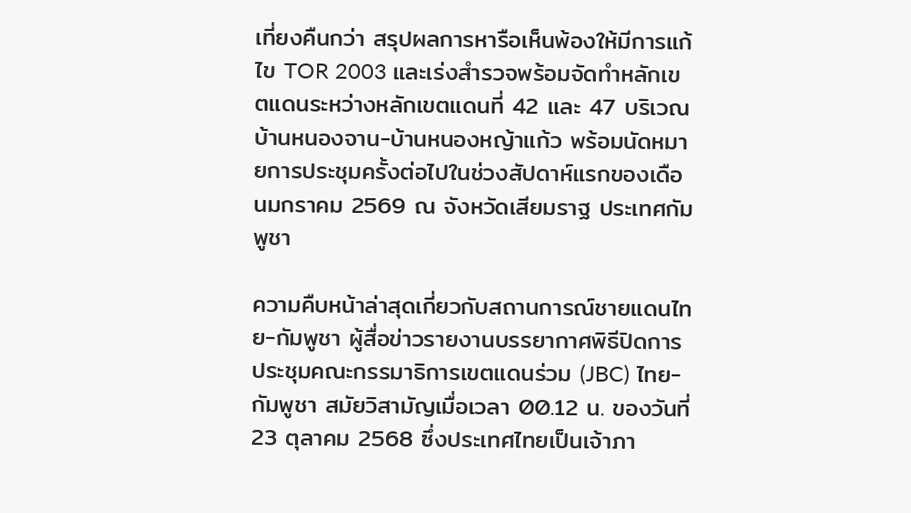เที่ยงคืนกว่า สรุปผลการหารือเห็นพ้องให้มีการแก้ไข TOR 2003 และเร่งสำรวจพร้อมจัดทำหลักเขตแดนระหว่างหลักเขตแดนที่ 42 และ 47 บริเวณบ้านหนองจาน-บ้านหนองหญ้าแก้ว พร้อมนัดหมายการประชุมครั้งต่อไปในช่วงสัปดาห์แรกของเดือนมกราคม 2569 ณ จังหวัดเสียมราฐ ประเทศกัมพูชา

ความคืบหน้าล่าสุดเกี่ยวกับสถานการณ์ชายแดนไทย-กัมพูชา ผู้สื่อข่าวรายงานบรรยากาศพิธีปิดการประชุมคณะกรรมาธิการเขตแดนร่วม (JBC) ไทย-กัมพูชา สมัยวิสามัญเมื่อเวลา 00.12 น. ของวันที่ 23 ตุลาคม 2568 ซึ่งประเทศไทยเป็นเจ้าภา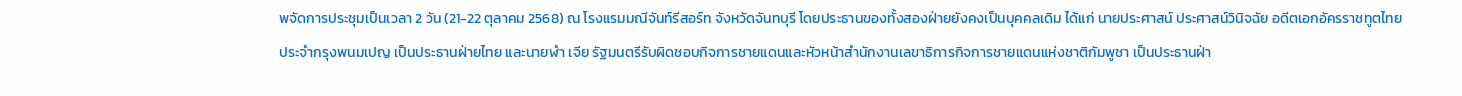พจัดการประชุมเป็นเวลา 2 วัน (21-22 ตุลาคม 2568) ณ โรงแรมมณีจันท์รีสอร์ท จังหวัดจันทบุรี โดยประธานของทั้งสองฝ่ายยังคงเป็นบุคคลเดิม ได้แก่ นายประศาสน์ ประศาสน์วินิจฉัย อดีตเอกอัครราชทูตไทยประจำกรุงพนมเปญ เป็นประธานฝ่ายไทย และนายฬำ เจีย รัฐมนตรีรับผิดชอบกิจการชายแดนและหัวหน้าสำนักงานเลขาธิการกิจการชายแดนแห่งชาติกัมพูชา เป็นประธานฝ่า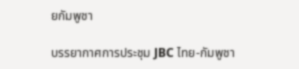ยกัมพูชา

บรรยากาศการประชุม JBC ไทย-กัมพูชา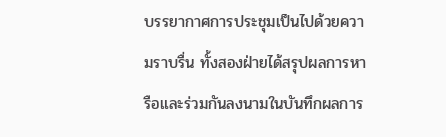บรรยากาศการประชุมเป็นไปด้วยความราบรื่น ทั้งสองฝ่ายได้สรุปผลการหารือและร่วมกันลงนามในบันทึกผลการ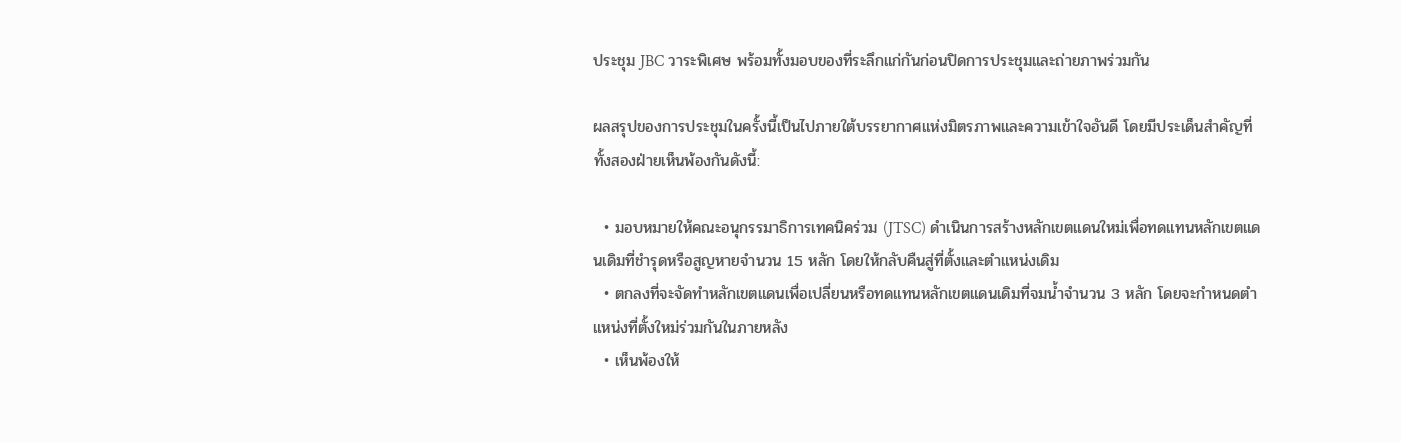ประชุม JBC วาระพิเศษ พร้อมทั้งมอบของที่ระลึกแก่กันก่อนปิดการประชุมและถ่ายภาพร่วมกัน

ผลสรุปของการประชุมในครั้งนี้เป็นไปภายใต้บรรยากาศแห่งมิตรภาพและความเข้าใจอันดี โดยมีประเด็นสำคัญที่ทั้งสองฝ่ายเห็นพ้องกันดังนี้:

  • มอบหมายให้คณะอนุกรรมาธิการเทคนิคร่วม (JTSC) ดำเนินการสร้างหลักเขตแดนใหม่เพื่อทดแทนหลักเขตแดนเดิมที่ชำรุดหรือสูญหายจำนวน 15 หลัก โดยให้กลับคืนสู่ที่ตั้งและตำแหน่งเดิม
  • ตกลงที่จะจัดทำหลักเขตแดนเพื่อเปลี่ยนหรือทดแทนหลักเขตแดนเดิมที่จมน้ำจำนวน 3 หลัก โดยจะกำหนดตำแหน่งที่ตั้งใหม่ร่วมกันในภายหลัง
  • เห็นพ้องให้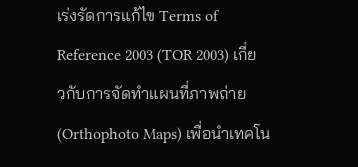เร่งรัดการแก้ไข Terms of Reference 2003 (TOR 2003) เกี่ยวกับการจัดทำแผนที่ภาพถ่าย (Orthophoto Maps) เพื่อนำเทคโน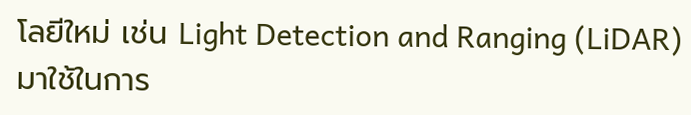โลยีใหม่ เช่น Light Detection and Ranging (LiDAR) มาใช้ในการ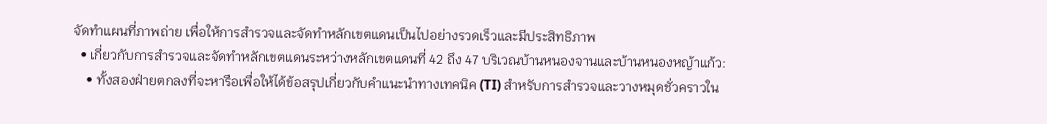จัดทำแผนที่ภาพถ่าย เพื่อให้การสำรวจและจัดทำหลักเขตแดนเป็นไปอย่างรวดเร็วและมีประสิทธิภาพ
  • เกี่ยวกับการสำรวจและจัดทำหลักเขตแดนระหว่างหลักเขตแดนที่ 42 ถึง 47 บริเวณบ้านหนองจานและบ้านหนองหญ้าแก้ว:
    • ทั้งสองฝ่ายตกลงที่จะหารือเพื่อให้ได้ข้อสรุปเกี่ยวกับคำแนะนำทางเทคนิค (TI) สำหรับการสำรวจและวางหมุดชั่วคราวใน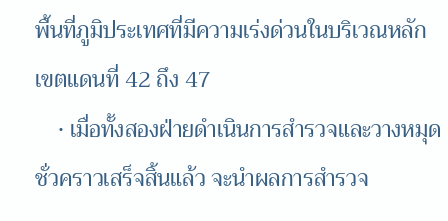พื้นที่ภูมิประเทศที่มีความเร่งด่วนในบริเวณหลักเขตแดนที่ 42 ถึง 47
    • เมื่อทั้งสองฝ่ายดำเนินการสำรวจและวางหมุดชั่วคราวเสร็จสิ้นแล้ว จะนำผลการสำรวจ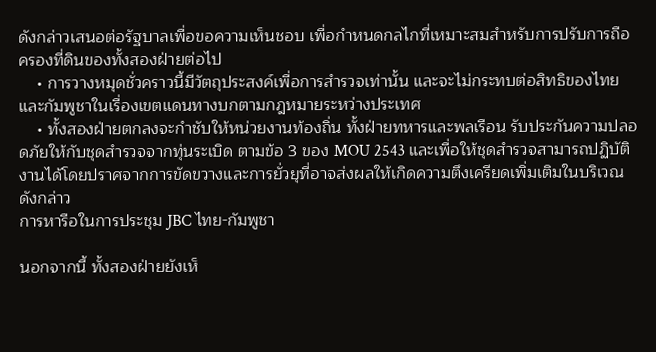ดังกล่าวเสนอต่อรัฐบาลเพื่อขอความเห็นชอบ เพื่อกำหนดกลไกที่เหมาะสมสำหรับการปรับการถือครองที่ดินของทั้งสองฝ่ายต่อไป
    • การวางหมุดชั่วคราวนี้มีวัตถุประสงค์เพื่อการสำรวจเท่านั้น และจะไม่กระทบต่อสิทธิของไทยและกัมพูชาในเรื่องเขตแดนทางบกตามกฎหมายระหว่างประเทศ
    • ทั้งสองฝ่ายตกลงจะกำชับให้หน่วยงานท้องถิ่น ทั้งฝ่ายทหารและพลเรือน รับประกันความปลอดภัยให้กับชุดสำรวจจากทุ่นระเบิด ตามข้อ 3 ของ MOU 2543 และเพื่อให้ชุดสำรวจสามารถปฏิบัติงานได้โดยปราศจากการขัดขวางและการยั่วยุที่อาจส่งผลให้เกิดความตึงเครียดเพิ่มเติมในบริเวณดังกล่าว
การหารือในการประชุม JBC ไทย-กัมพูชา

นอกจากนี้ ทั้งสองฝ่ายยังเห็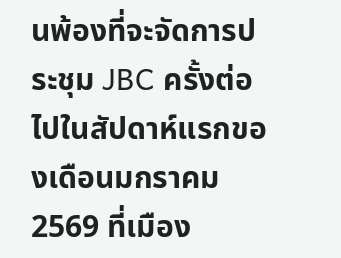นพ้องที่จะจัดการประชุม JBC ครั้งต่อไปในสัปดาห์แรกของเดือนมกราคม 2569 ที่เมือง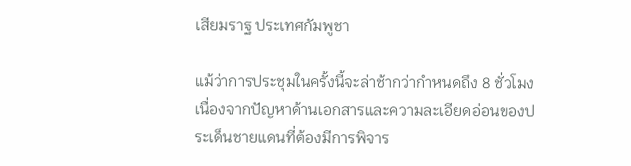เสียมราฐ ประเทศกัมพูชา

แม้ว่าการประชุมในครั้งนี้จะล่าช้ากว่ากำหนดถึง 8 ชั่วโมง เนื่องจากปัญหาด้านเอกสารและความละเอียดอ่อนของประเด็นชายแดนที่ต้องมีการพิจาร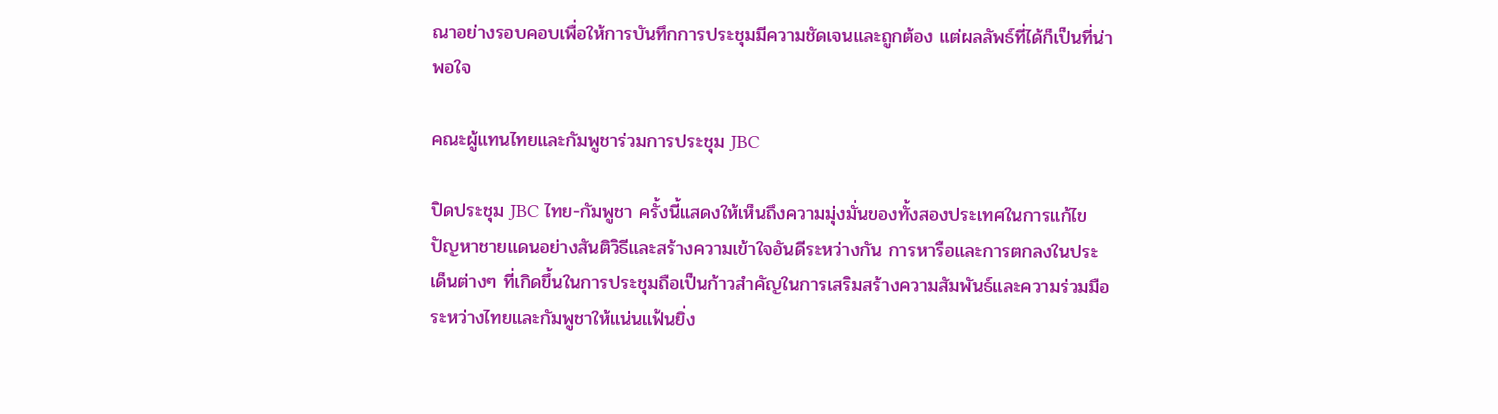ณาอย่างรอบคอบเพื่อให้การบันทึกการประชุมมีความชัดเจนและถูกต้อง แต่ผลลัพธ์ที่ได้ก็เป็นที่น่าพอใจ

คณะผู้แทนไทยและกัมพูชาร่วมการประชุม JBC

ปิดประชุม JBC ไทย-กัมพูชา ครั้งนี้แสดงให้เห็นถึงความมุ่งมั่นของทั้งสองประเทศในการแก้ไขปัญหาชายแดนอย่างสันติวิธีและสร้างความเข้าใจอันดีระหว่างกัน การหารือและการตกลงในประเด็นต่างๆ ที่เกิดขึ้นในการประชุมถือเป็นก้าวสำคัญในการเสริมสร้างความสัมพันธ์และความร่วมมือระหว่างไทยและกัมพูชาให้แน่นแฟ้นยิ่ง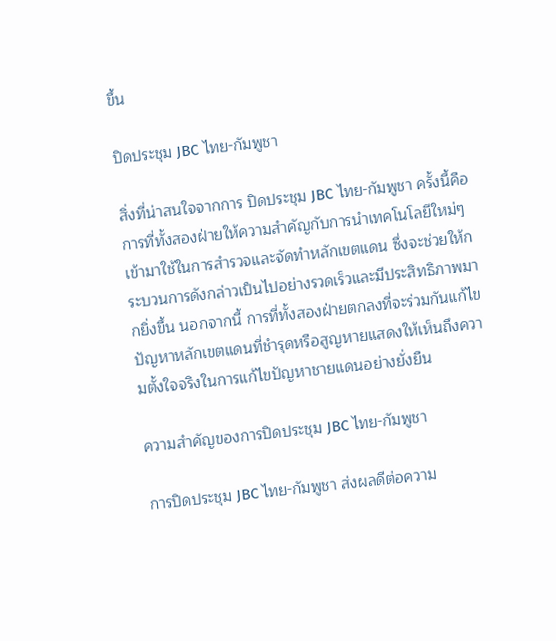ขึ้น

ปิดประชุม JBC ไทย-กัมพูชา

สิ่งที่น่าสนใจจากการ ปิดประชุม JBC ไทย-กัมพูชา ครั้งนี้คือการที่ทั้งสองฝ่ายให้ความสำคัญกับการนำเทคโนโลยีใหม่ๆ เข้ามาใช้ในการสำรวจและจัดทำหลักเขตแดน ซึ่งจะช่วยให้กระบวนการดังกล่าวเป็นไปอย่างรวดเร็วและมีประสิทธิภาพมากยิ่งขึ้น นอกจากนี้ การที่ทั้งสองฝ่ายตกลงที่จะร่วมกันแก้ไขปัญหาหลักเขตแดนที่ชำรุดหรือสูญหายแสดงให้เห็นถึงความตั้งใจจริงในการแก้ไขปัญหาชายแดนอย่างยั่งยืน

ความสำคัญของการปิดประชุม JBC ไทย-กัมพูชา

การปิดประชุม JBC ไทย-กัมพูชา ส่งผลดีต่อความ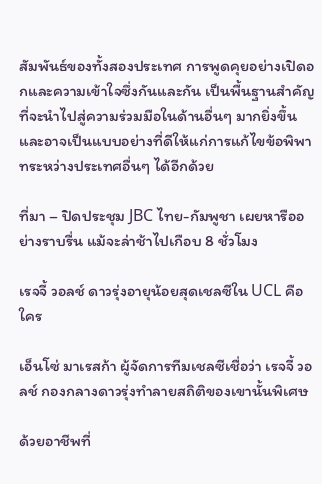สัมพันธ์ของทั้งสองประเทศ การพูดคุยอย่างเปิดอกและความเข้าใจซึ่งกันและกัน เป็นพื้นฐานสำคัญที่จะนำไปสู่ความร่วมมือในด้านอื่นๆ มากยิ่งขึ้น และอาจเป็นแบบอย่างที่ดีให้แก่การแก้ไขข้อพิพาทระหว่างประเทศอื่นๆ ได้อีกด้วย

ที่มา – ปิดประชุม JBC ไทย-กัมพูชา เผยหารืออย่างราบรื่น แม้จะล่าช้าไปเกือบ 8 ชั่วโมง

เรจจี้ วอลช์ ดาวรุ่งอายุน้อยสุดเชลซีใน UCL คือใคร

เอ็นโซ่ มาเรสก้า ผู้จัดการทีมเชลซีเชื่อว่า เรจจี้ วอลช์ กองกลางดาวรุ่งทำลายสถิติของเขานั้นพิเศษ

ด้วยอาชีพที่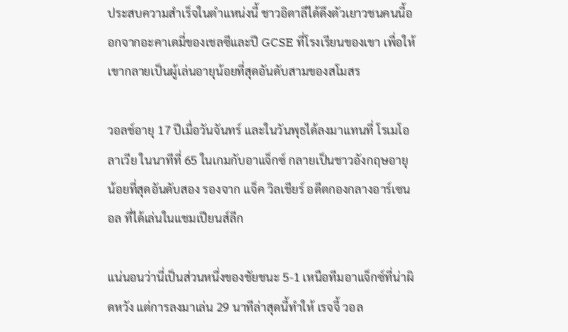ประสบความสำเร็จในตำแหน่งนี้ ชาวอิตาลีได้ดึงตัวเยาวชนคนนี้ออกจากอะคาเดมี่ของเชลซีและปี GCSE ที่โรงเรียนของเขา เพื่อให้เขากลายเป็นผู้เล่นอายุน้อยที่สุดอันดับสามของสโมสร

วอลช์อายุ 17 ปีเมื่อวันจันทร์ และในวันพุธได้ลงมาแทนที่ โรเมโอ ลาเวีย ในนาทีที่ 65 ในเกมกับอาแจ็กซ์ กลายเป็นชาวอังกฤษอายุน้อยที่สุดอันดับสอง รองจาก แจ็ค วิลเชียร์ อดีตกองกลางอาร์เซนอล ที่ได้เล่นในแชมเปียนส์ลีก

แน่นอนว่านี่เป็นส่วนหนึ่งของชัยชนะ 5-1 เหนือทีมอาแจ็กซ์ที่น่าผิดหวัง แต่การลงมาเล่น 29 นาทีล่าสุดนี้ทำให้ เรจจี้ วอล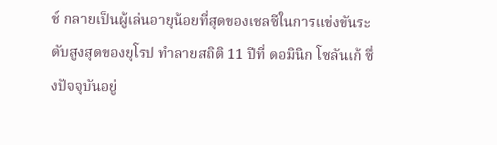ช์ กลายเป็นผู้เล่นอายุน้อยที่สุดของเชลซีในการแข่งขันระดับสูงสุดของยุโรป ทำลายสถิติ 11 ปีที่ ดอมินิก โซลันเก้ ซึ่งปัจจุบันอยู่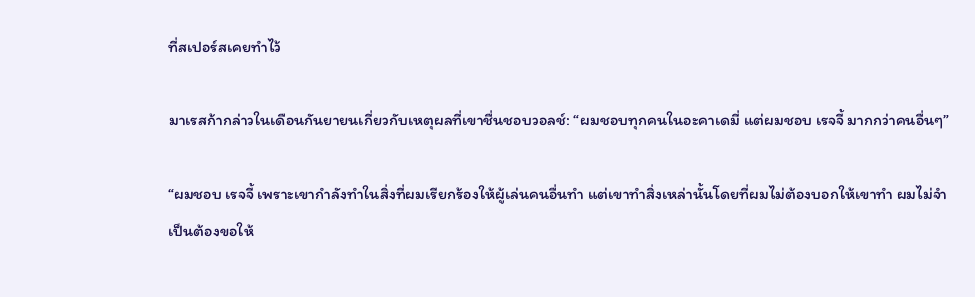ที่สเปอร์สเคยทำไว้

มาเรสก้ากล่าวในเดือนกันยายนเกี่ยวกับเหตุผลที่เขาชื่นชอบวอลช์: “ผมชอบทุกคนในอะคาเดมี่ แต่ผมชอบ เรจจี้ มากกว่าคนอื่นๆ”

“ผมชอบ เรจจี้ เพราะเขากำลังทำในสิ่งที่ผมเรียกร้องให้ผู้เล่นคนอื่นทำ แต่เขาทำสิ่งเหล่านั้นโดยที่ผมไม่ต้องบอกให้เขาทำ ผมไม่จำเป็นต้องขอให้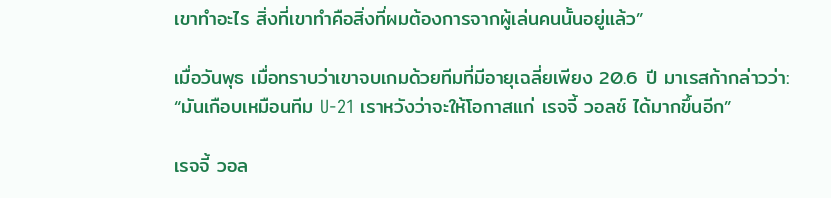เขาทำอะไร สิ่งที่เขาทำคือสิ่งที่ผมต้องการจากผู้เล่นคนนั้นอยู่แล้ว”

เมื่อวันพุธ เมื่อทราบว่าเขาจบเกมด้วยทีมที่มีอายุเฉลี่ยเพียง 20.6 ปี มาเรสก้ากล่าวว่า: “มันเกือบเหมือนทีม U-21 เราหวังว่าจะให้โอกาสแก่ เรจจี้ วอลช์ ได้มากขึ้นอีก”

เรจจี้ วอล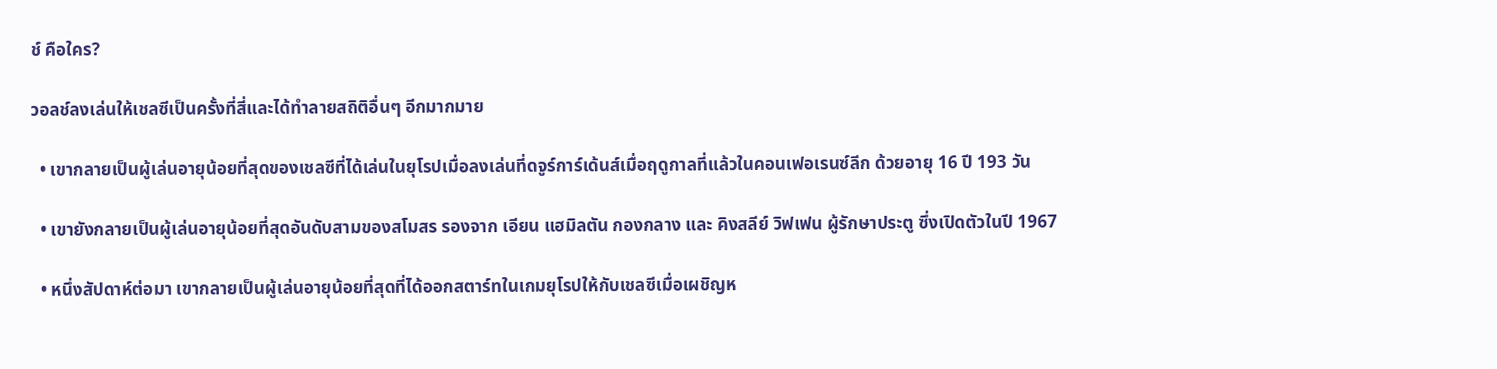ช์ คือใคร?

วอลช์ลงเล่นให้เชลซีเป็นครั้งที่สี่และได้ทำลายสถิติอื่นๆ อีกมากมาย

  • เขากลายเป็นผู้เล่นอายุน้อยที่สุดของเชลซีที่ได้เล่นในยุโรปเมื่อลงเล่นที่ดจูร์การ์เด้นส์เมื่อฤดูกาลที่แล้วในคอนเฟอเรนซ์ลีก ด้วยอายุ 16 ปี 193 วัน

  • เขายังกลายเป็นผู้เล่นอายุน้อยที่สุดอันดับสามของสโมสร รองจาก เอียน แฮมิลตัน กองกลาง และ คิงสลีย์ วิฟเฟน ผู้รักษาประตู ซึ่งเปิดตัวในปี 1967

  • หนึ่งสัปดาห์ต่อมา เขากลายเป็นผู้เล่นอายุน้อยที่สุดที่ได้ออกสตาร์ทในเกมยุโรปให้กับเชลซีเมื่อเผชิญห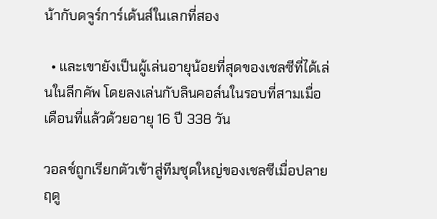น้ากับดจูร์การ์เด้นส์ในเลกที่สอง

  • และเขายังเป็นผู้เล่นอายุน้อยที่สุดของเชลซีที่ได้เล่นในลีกคัพ โดยลงเล่นกับลินคอล์นในรอบที่สามเมื่อเดือนที่แล้วด้วยอายุ 16 ปี 338 วัน

วอลช์ถูกเรียกตัวเข้าสู่ทีมชุดใหญ่ของเชลซีเมื่อปลายฤดู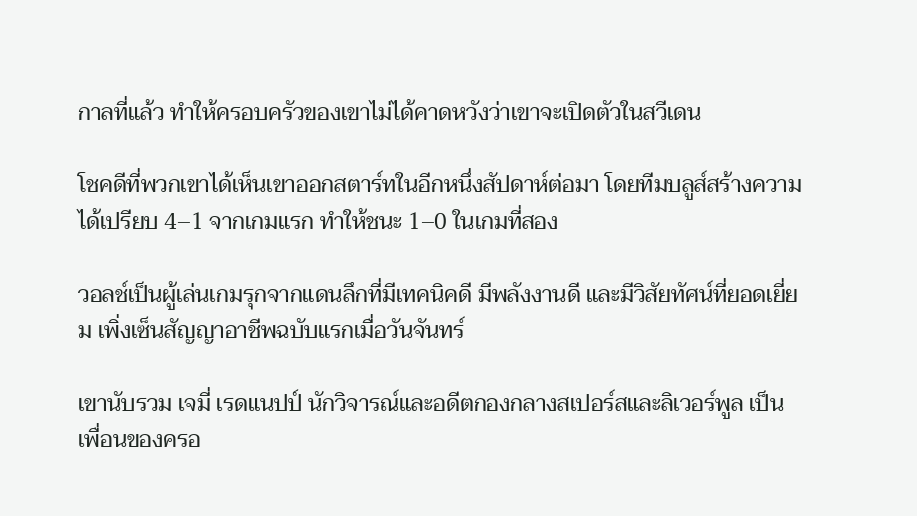กาลที่แล้ว ทำให้ครอบครัวของเขาไม่ได้คาดหวังว่าเขาจะเปิดตัวในสวีเดน

โชคดีที่พวกเขาได้เห็นเขาออกสตาร์ทในอีกหนึ่งสัปดาห์ต่อมา โดยทีมบลูส์สร้างความได้เปรียบ 4–1 จากเกมแรก ทำให้ชนะ 1–0 ในเกมที่สอง

วอลช์เป็นผู้เล่นเกมรุกจากแดนลึกที่มีเทคนิคดี มีพลังงานดี และมีวิสัยทัศน์ที่ยอดเยี่ยม เพิ่งเซ็นสัญญาอาชีพฉบับแรกเมื่อวันจันทร์

เขานับรวม เจมี่ เรดแนปป์ นักวิจารณ์และอดีตกองกลางสเปอร์สและลิเวอร์พูล เป็นเพื่อนของครอ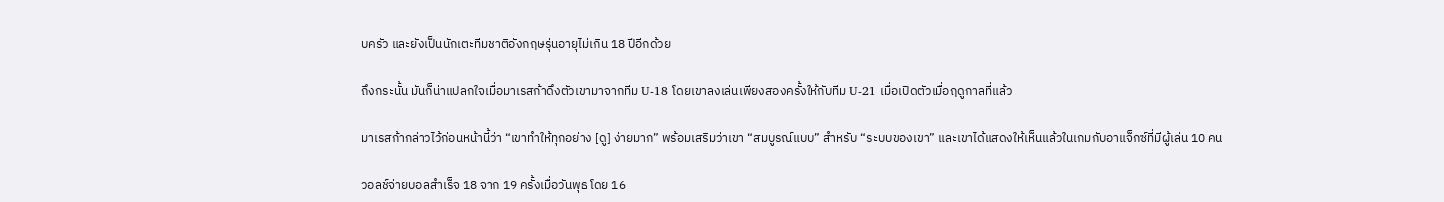บครัว และยังเป็นนักเตะทีมชาติอังกฤษรุ่นอายุไม่เกิน 18 ปีอีกด้วย

ถึงกระนั้น มันก็น่าแปลกใจเมื่อมาเรสก้าดึงตัวเขามาจากทีม U-18 โดยเขาลงเล่นเพียงสองครั้งให้กับทีม U-21 เมื่อเปิดตัวเมื่อฤดูกาลที่แล้ว

มาเรสก้ากล่าวไว้ก่อนหน้านี้ว่า “เขาทำให้ทุกอย่าง [ดู] ง่ายมาก” พร้อมเสริมว่าเขา “สมบูรณ์แบบ” สำหรับ “ระบบของเขา” และเขาได้แสดงให้เห็นแล้วในเกมกับอาแจ็กซ์ที่มีผู้เล่น 10 คน

วอลช์จ่ายบอลสำเร็จ 18 จาก 19 ครั้งเมื่อวันพุธ โดย 16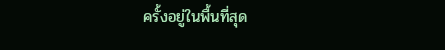ครั้งอยู่ในพื้นที่สุด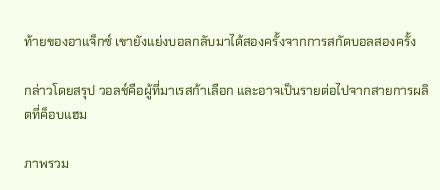ท้ายของอาแจ็กซ์ เขายังแย่งบอลกลับมาได้สองครั้งจากการสกัดบอลสองครั้ง

กล่าวโดยสรุป วอลช์คือผู้ที่มาเรสก้าเลือก และอาจเป็นรายต่อไปจากสายการผลิตที่ค็อบแฮม

ภาพรวม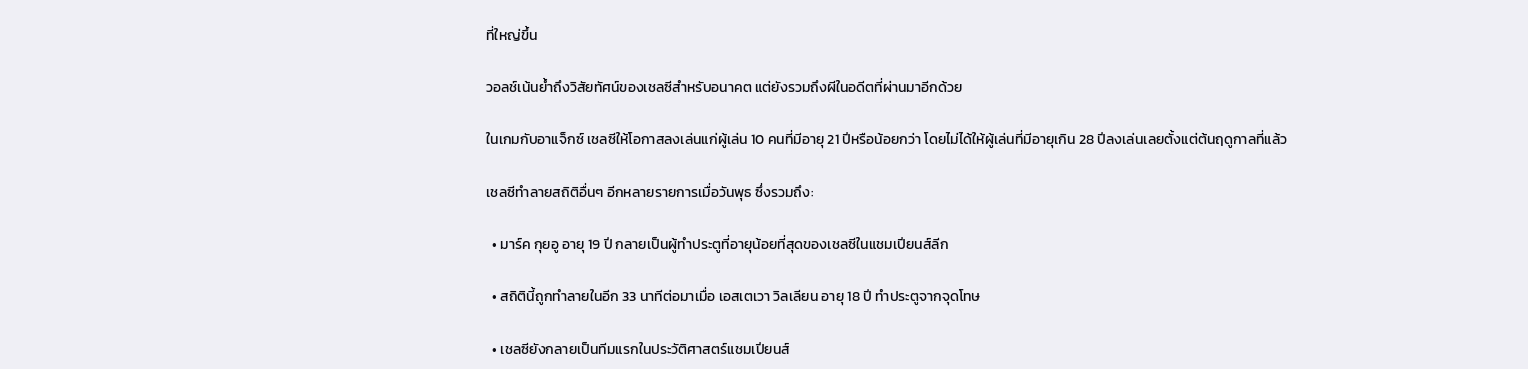ที่ใหญ่ขึ้น

วอลช์เน้นย้ำถึงวิสัยทัศน์ของเชลซีสำหรับอนาคต แต่ยังรวมถึงผีในอดีตที่ผ่านมาอีกด้วย

ในเกมกับอาแจ็กซ์ เชลซีให้โอกาสลงเล่นแก่ผู้เล่น 10 คนที่มีอายุ 21 ปีหรือน้อยกว่า โดยไม่ได้ให้ผู้เล่นที่มีอายุเกิน 28 ปีลงเล่นเลยตั้งแต่ต้นฤดูกาลที่แล้ว

เชลซีทำลายสถิติอื่นๆ อีกหลายรายการเมื่อวันพุธ ซึ่งรวมถึง:

  • มาร์ค กุยอู อายุ 19 ปี กลายเป็นผู้ทำประตูที่อายุน้อยที่สุดของเชลซีในแชมเปียนส์ลีก

  • สถิตินี้ถูกทำลายในอีก 33 นาทีต่อมาเมื่อ เอสเตเวา วิลเลียน อายุ 18 ปี ทำประตูจากจุดโทษ

  • เชลซียังกลายเป็นทีมแรกในประวัติศาสตร์แชมเปียนส์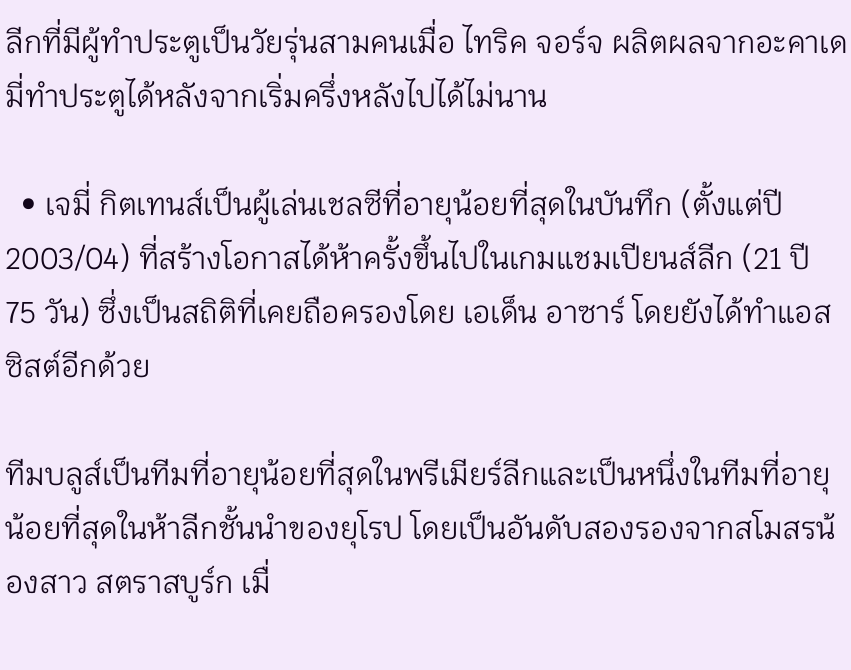ลีกที่มีผู้ทำประตูเป็นวัยรุ่นสามคนเมื่อ ไทริค จอร์จ ผลิตผลจากอะคาเดมี่ทำประตูได้หลังจากเริ่มครึ่งหลังไปได้ไม่นาน

  • เจมี่ กิตเทนส์เป็นผู้เล่นเชลซีที่อายุน้อยที่สุดในบันทึก (ตั้งแต่ปี 2003/04) ที่สร้างโอกาสได้ห้าครั้งขึ้นไปในเกมแชมเปียนส์ลีก (21 ปี 75 วัน) ซึ่งเป็นสถิติที่เคยถือครองโดย เอเด็น อาซาร์ โดยยังได้ทำแอสซิสต์อีกด้วย

ทีมบลูส์เป็นทีมที่อายุน้อยที่สุดในพรีเมียร์ลีกและเป็นหนึ่งในทีมที่อายุน้อยที่สุดในห้าลีกชั้นนำของยุโรป โดยเป็นอันดับสองรองจากสโมสรน้องสาว สตราสบูร์ก เมื่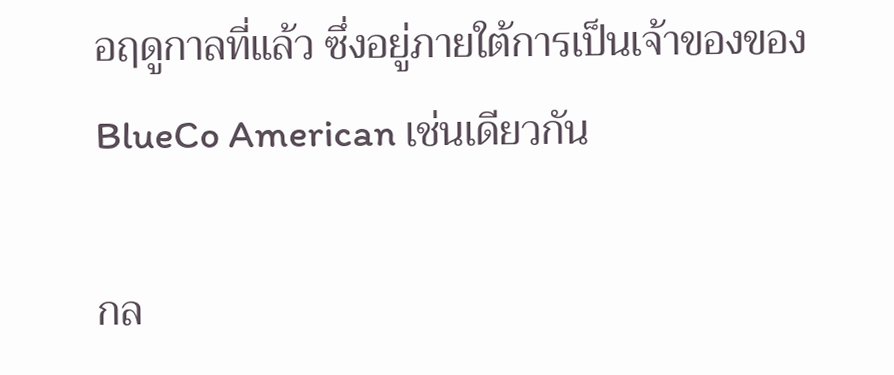อฤดูกาลที่แล้ว ซึ่งอยู่ภายใต้การเป็นเจ้าของของ BlueCo American เช่นเดียวกัน

กล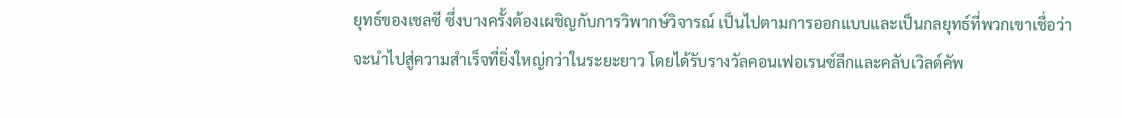ยุทธ์ของเชลซี ซึ่งบางครั้งต้องเผชิญกับการวิพากษ์วิจารณ์ เป็นไปตามการออกแบบและเป็นกลยุทธ์ที่พวกเขาเชื่อว่าจะนำไปสู่ความสำเร็จที่ยิ่งใหญ่กว่าในระยะยาว โดยได้รับรางวัลคอนเฟอเรนซ์ลีกและคลับเวิลด์คัพ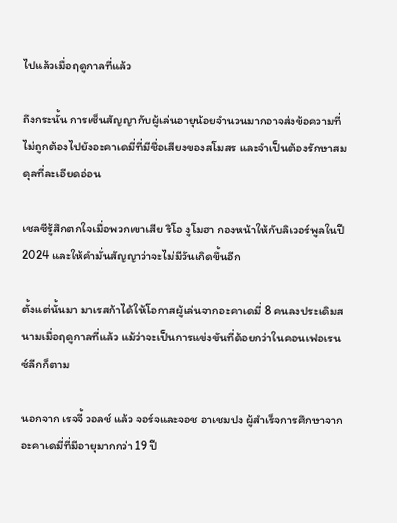ไปแล้วเมื่อฤดูกาลที่แล้ว

ถึงกระนั้น การเซ็นสัญญากับผู้เล่นอายุน้อยจำนวนมากอาจส่งข้อความที่ไม่ถูกต้องไปยังอะคาเดมี่ที่มีชื่อเสียงของสโมสร และจำเป็นต้องรักษาสมดุลที่ละเอียดอ่อน

เชลซีรู้สึกตกใจเมื่อพวกเขาเสีย ริโอ งูโมฮา กองหน้าให้กับลิเวอร์พูลในปี 2024 และให้คำมั่นสัญญาว่าจะไม่มีวันเกิดขึ้นอีก

ตั้งแต่นั้นมา มาเรสก้าได้ให้โอกาสผู้เล่นจากอะคาเดมี่ 8 คนลงประเดิมสนามเมื่อฤดูกาลที่แล้ว แม้ว่าจะเป็นการแข่งขันที่ด้อยกว่าในคอนเฟอเรนซ์ลีกก็ตาม

นอกจาก เรจจี้ วอลช์ แล้ว จอร์จและจอช อาเชมปง ผู้สำเร็จการศึกษาจากอะคาเดมี่ที่มีอายุมากกว่า 19 ปี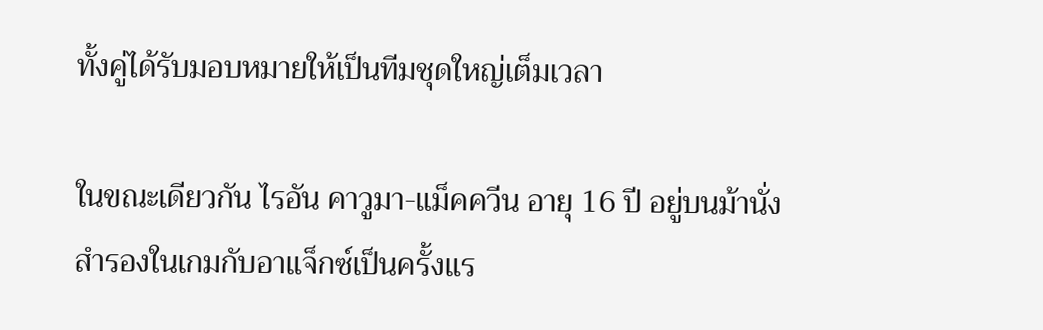ทั้งคู่ได้รับมอบหมายให้เป็นทีมชุดใหญ่เต็มเวลา

ในขณะเดียวกัน ไรอัน คาวูมา-แม็คควีน อายุ 16 ปี อยู่บนม้านั่งสำรองในเกมกับอาแจ็กซ์เป็นครั้งแร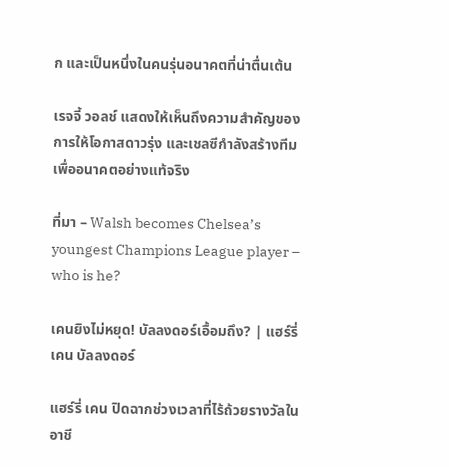ก และเป็นหนึ่งในคนรุ่นอนาคตที่น่าตื่นเต้น

เรจจี้ วอลช์ แสดงให้เห็นถึงความสำคัญของการให้โอกาสดาวรุ่ง และเชลซีกำลังสร้างทีมเพื่ออนาคตอย่างแท้จริง

ที่มา – Walsh becomes Chelsea’s youngest Champions League player – who is he?

เคนยิงไม่หยุด! บัลลงดอร์เอื้อมถึง? | แฮร์รี่ เคน บัลลงดอร์

แฮร์รี่ เคน ปิดฉากช่วงเวลาที่ไร้ถ้วยรางวัลในอาชี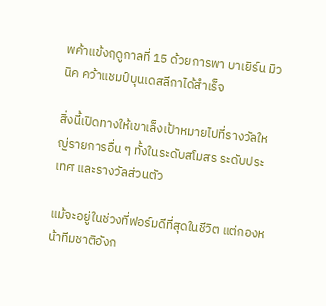พค้าแข้งฤดูกาลที่ 15 ด้วยการพา บาเยิร์น มิวนิค คว้าแชมป์บุนเดสลีกาได้สำเร็จ

สิ่งนี้เปิดทางให้เขาเล็งเป้าหมายไปที่รางวัลใหญ่รายการอื่น ๆ ทั้งในระดับสโมสร ระดับประเทศ และรางวัลส่วนตัว

แม้จะอยู่ในช่วงที่ฟอร์มดีที่สุดในชีวิต แต่กองหน้าทีมชาติอังก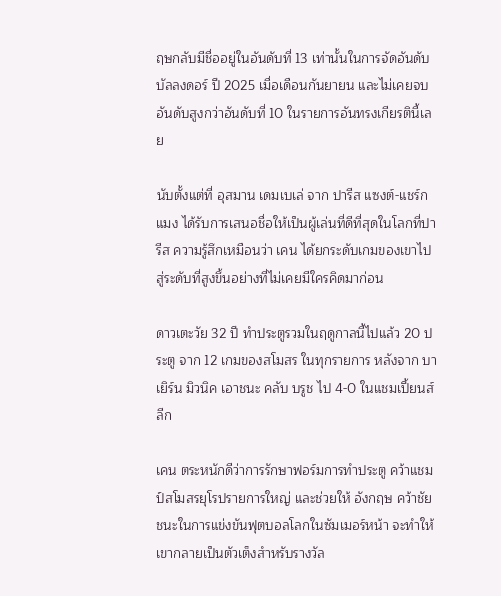ฤษกลับมีชื่ออยู่ในอันดับที่ 13 เท่านั้นในการจัดอันดับ บัลลงดอร์ ปี 2025 เมื่อเดือนกันยายน และไม่เคยจบอันดับสูงกว่าอันดับที่ 10 ในรายการอันทรงเกียรตินี้เลย

นับตั้งแต่ที่ อุสมาน เดมเบเล่ จาก ปารีส แซงต์-แชร์กแมง ได้รับการเสนอชื่อให้เป็นผู้เล่นที่ดีที่สุดในโลกที่ปารีส ความรู้สึกเหมือนว่า เคน ได้ยกระดับเกมของเขาไปสู่ระดับที่สูงขึ้นอย่างที่ไม่เคยมีใครคิดมาก่อน

ดาวเตะวัย 32 ปี ทำประตูรวมในฤดูกาลนี้ไปแล้ว 20 ประตู จาก 12 เกมของสโมสร ในทุกรายการ หลังจาก บาเยิร์น มิวนิค เอาชนะ คลับ บรูช ไป 4-0 ในแชมเปี้ยนส์ลีก

เคน ตระหนักดีว่าการรักษาฟอร์มการทำประตู คว้าแชมป์สโมสรยุโรปรายการใหญ่ และช่วยให้ อังกฤษ คว้าชัยชนะในการแข่งขันฟุตบอลโลกในซัมเมอร์หน้า จะทำให้เขากลายเป็นตัวเต็งสำหรับรางวัล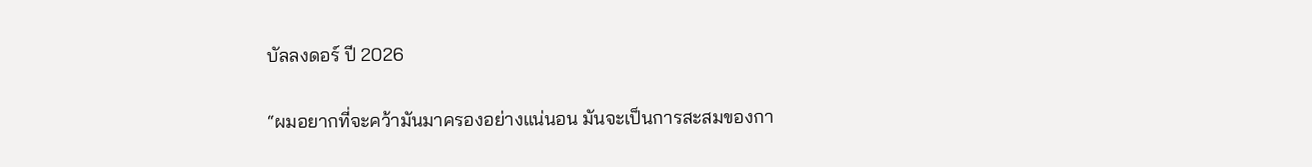บัลลงดอร์ ปี 2026

“ผมอยากที่จะคว้ามันมาครองอย่างแน่นอน มันจะเป็นการสะสมของกา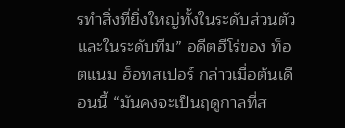รทำสิ่งที่ยิ่งใหญ่ทั้งในระดับส่วนตัวและในระดับทีม” อดีตฮีโร่ของ ท็อตแนม ฮ็อทสเปอร์ กล่าวเมื่อต้นเดือนนี้ “มันคงจะเป็นฤดูกาลที่ส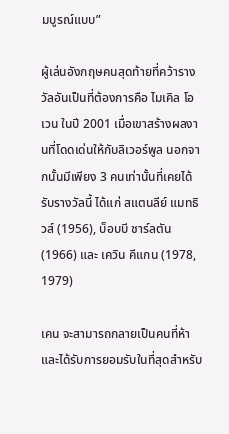มบูรณ์แบบ”

ผู้เล่นอังกฤษคนสุดท้ายที่คว้ารางวัลอันเป็นที่ต้องการคือ ไมเคิล โอเวน ในปี 2001 เมื่อเขาสร้างผลงานที่โดดเด่นให้กับลิเวอร์พูล นอกจากนั้นมีเพียง 3 คนเท่านั้นที่เคยได้รับรางวัลนี้ ได้แก่ สแตนลีย์ แมทธิวส์ (1956), บ็อบบี ชาร์ลตัน (1966) และ เควิน คีแกน (1978, 1979)

เคน จะสามารถกลายเป็นคนที่ห้า และได้รับการยอมรับในที่สุดสำหรับ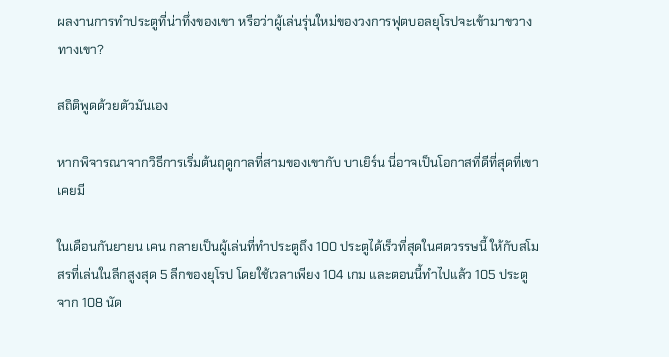ผลงานการทำประตูที่น่าทึ่งของเขา หรือว่าผู้เล่นรุ่นใหม่ของวงการฟุตบอลยุโรปจะเข้ามาขวางทางเขา?

สถิติพูดด้วยตัวมันเอง

หากพิจารณาจากวิธีการเริ่มต้นฤดูกาลที่สามของเขากับ บาเยิร์น นี่อาจเป็นโอกาสที่ดีที่สุดที่เขาเคยมี

ในเดือนกันยายน เคน กลายเป็นผู้เล่นที่ทำประตูถึง 100 ประตูได้เร็วที่สุดในศตวรรษนี้ ให้กับสโมสรที่เล่นในลีกสูงสุด 5 ลีกของยุโรป โดยใช้เวลาเพียง 104 เกม และตอนนี้ทำไปแล้ว 105 ประตู จาก 108 นัด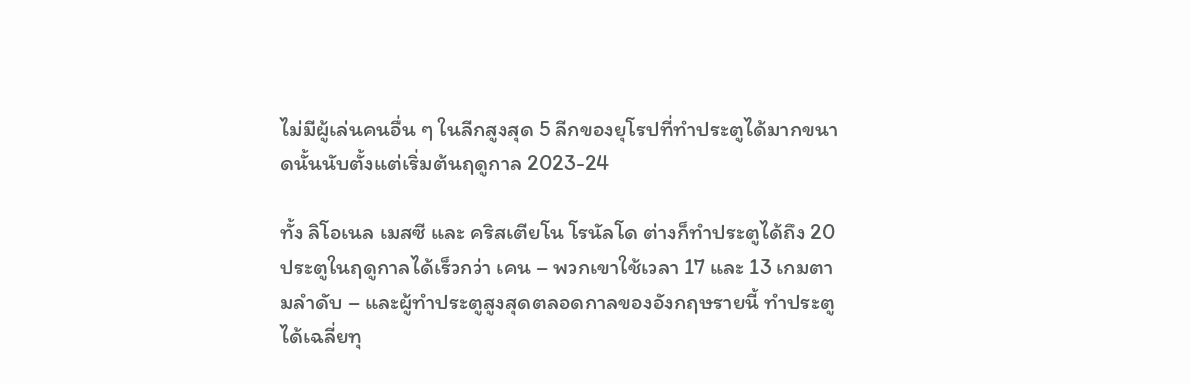ไม่มีผู้เล่นคนอื่น ๆ ในลีกสูงสุด 5 ลีกของยุโรปที่ทำประตูได้มากขนาดนั้นนับตั้งแต่เริ่มต้นฤดูกาล 2023-24

ทั้ง ลิโอเนล เมสซี และ คริสเตียโน โรนัลโด ต่างก็ทำประตูได้ถึง 20 ประตูในฤดูกาลได้เร็วกว่า เคน – พวกเขาใช้เวลา 17 และ 13 เกมตามลำดับ – และผู้ทำประตูสูงสุดตลอดกาลของอังกฤษรายนี้ ทำประตูได้เฉลี่ยทุ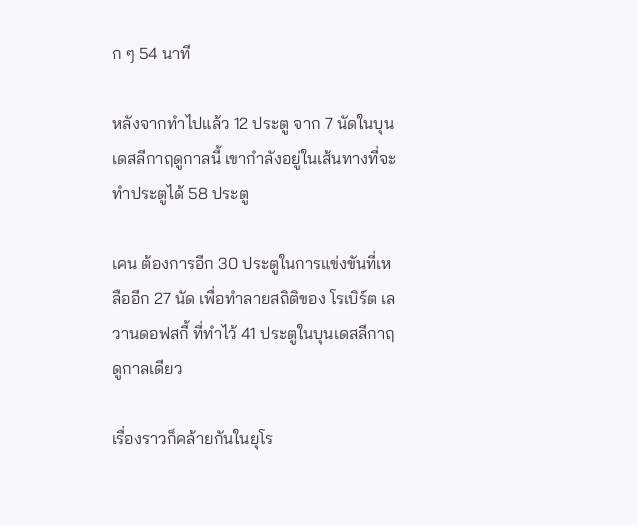ก ๆ 54 นาที

หลังจากทำไปแล้ว 12 ประตู จาก 7 นัดในบุนเดสลีกาฤดูกาลนี้ เขากำลังอยู่ในเส้นทางที่จะทำประตูได้ 58 ประตู

เคน ต้องการอีก 30 ประตูในการแข่งขันที่เหลืออีก 27 นัด เพื่อทำลายสถิติของ โรเบิร์ต เลวานดอฟสกี้ ที่ทำไว้ 41 ประตูในบุนเดสลีกาฤดูกาลเดียว

เรื่องราวก็คล้ายกันในยุโร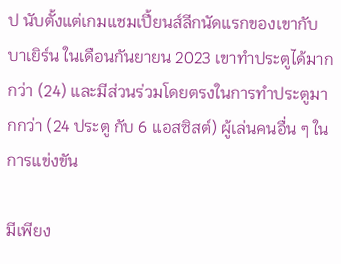ป นับตั้งแต่เกมแชมเปี้ยนส์ลีกนัดแรกของเขากับ บาเยิร์น ในเดือนกันยายน 2023 เขาทำประตูได้มากกว่า (24) และมีส่วนร่วมโดยตรงในการทำประตูมากกว่า (24 ประตู กับ 6 แอสซิสต์) ผู้เล่นคนอื่น ๆ ในการแข่งขัน

มีเพียง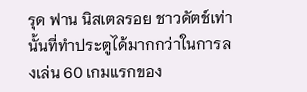รุด ฟาน นิสเตลรอย ชาวดัตช์เท่านั้นที่ทำประตูได้มากกว่าในการลงเล่น 60 เกมแรกของ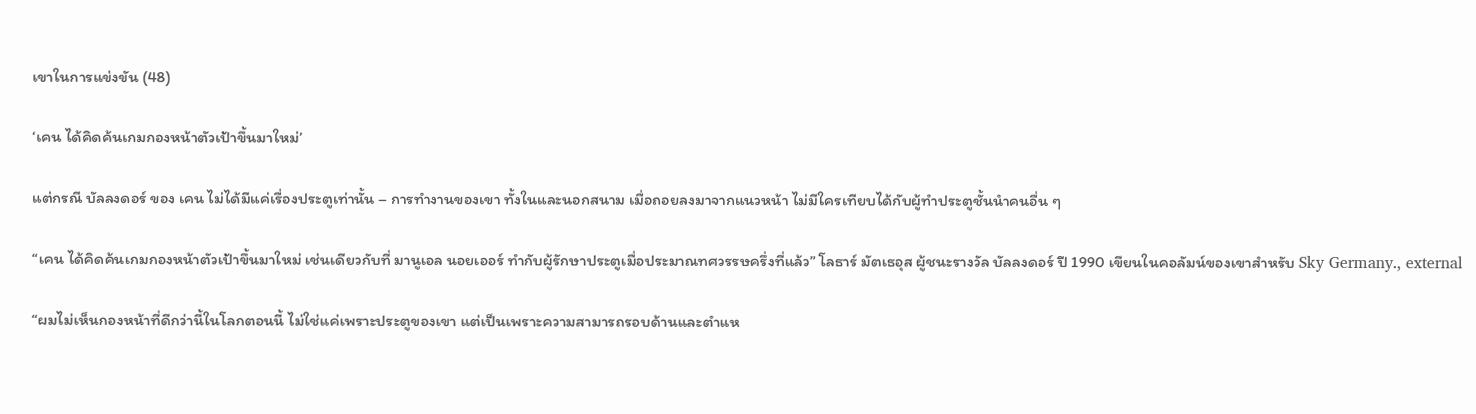เขาในการแข่งขัน (48)

‘เคน ได้คิดค้นเกมกองหน้าตัวเป้าขึ้นมาใหม่’

แต่กรณี บัลลงดอร์ ของ เคน ไม่ได้มีแค่เรื่องประตูเท่านั้น – การทำงานของเขา ทั้งในและนอกสนาม เมื่อถอยลงมาจากแนวหน้า ไม่มีใครเทียบได้กับผู้ทำประตูชั้นนำคนอื่น ๆ

“เคน ได้คิดค้นเกมกองหน้าตัวเป้าขึ้นมาใหม่ เช่นเดียวกับที่ มานูเอล นอยเออร์ ทำกับผู้รักษาประตูเมื่อประมาณทศวรรษครึ่งที่แล้ว” โลธาร์ มัตเธอุส ผู้ชนะรางวัล บัลลงดอร์ ปี 1990 เขียนในคอลัมน์ของเขาสำหรับ Sky Germany., external

“ผมไม่เห็นกองหน้าที่ดีกว่านี้ในโลกตอนนี้ ไม่ใช่แค่เพราะประตูของเขา แต่เป็นเพราะความสามารถรอบด้านและตำแห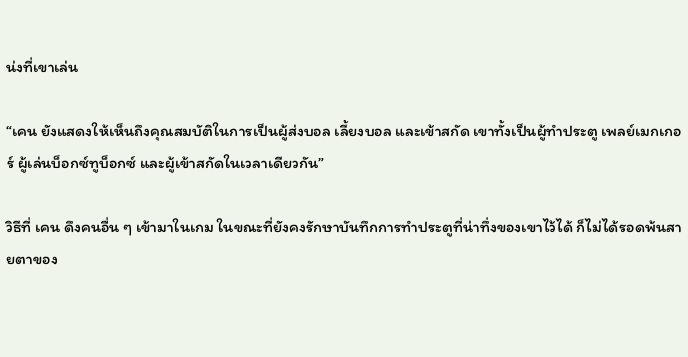น่งที่เขาเล่น

“เคน ยังแสดงให้เห็นถึงคุณสมบัติในการเป็นผู้ส่งบอล เลี้ยงบอล และเข้าสกัด เขาทั้งเป็นผู้ทำประตู เพลย์เมกเกอร์ ผู้เล่นบ็อกซ์ทูบ็อกซ์ และผู้เข้าสกัดในเวลาเดียวกัน”

วิธีที่ เคน ดึงคนอื่น ๆ เข้ามาในเกม ในขณะที่ยังคงรักษาบันทึกการทำประตูที่น่าทึ่งของเขาไว้ได้ ก็ไม่ได้รอดพ้นสายตาของ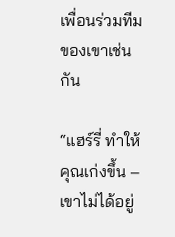เพื่อนร่วมทีมของเขาเช่นกัน

“แฮร์รี่ ทำให้คุณเก่งขึ้น – เขาไม่ได้อยู่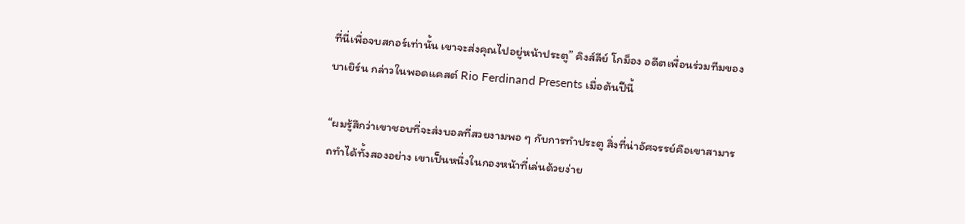ที่นี่เพื่อจบสกอร์เท่านั้น เขาจะส่งคุณไปอยู่หน้าประตู” คิงส์ลีย์ โกม็อง อดีตเพื่อนร่วมทีมของ บาเยิร์น กล่าวในพอดแคสต์ Rio Ferdinand Presents เมื่อต้นปีนี้

“ผมรู้สึกว่าเขาชอบที่จะส่งบอลที่สวยงามพอ ๆ กับการทำประตู สิ่งที่น่าอัศจรรย์คือเขาสามารถทำได้ทั้งสองอย่าง เขาเป็นหนึ่งในกองหน้าที่เล่นด้วยง่าย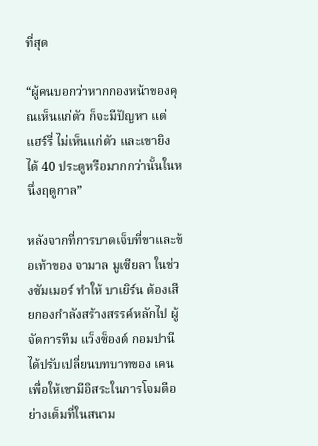ที่สุด

“ผู้คนบอกว่าหากกองหน้าของคุณเห็นแก่ตัว ก็จะมีปัญหา แต่ แฮร์รี่ ไม่เห็นแก่ตัว และเขายิงได้ 40 ประตูหรือมากกว่านั้นในหนึ่งฤดูกาล”

หลังจากที่การบาดเจ็บที่ขาและข้อเท้าของ จามาล มูเซียลา ในช่วงซัมเมอร์ ทำให้ บาเยิร์น ต้องเสียกองกำลังสร้างสรรค์หลักไป ผู้จัดการทีม แว็งซ็องต์ กอมปานี ได้ปรับเปลี่ยนบทบาทของ เคน เพื่อให้เขามีอิสระในการโจมตีอย่างเต็มที่ในสนาม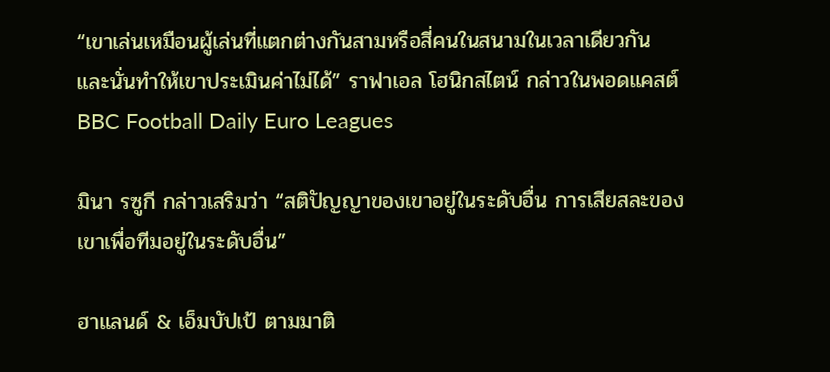“เขาเล่นเหมือนผู้เล่นที่แตกต่างกันสามหรือสี่คนในสนามในเวลาเดียวกัน และนั่นทำให้เขาประเมินค่าไม่ได้” ราฟาเอล โฮนิกสไตน์ กล่าวในพอดแคสต์ BBC Football Daily Euro Leagues

มินา รซูกี กล่าวเสริมว่า “สติปัญญาของเขาอยู่ในระดับอื่น การเสียสละของเขาเพื่อทีมอยู่ในระดับอื่น”

ฮาแลนด์ & เอ็มบัปเป้ ตามมาติ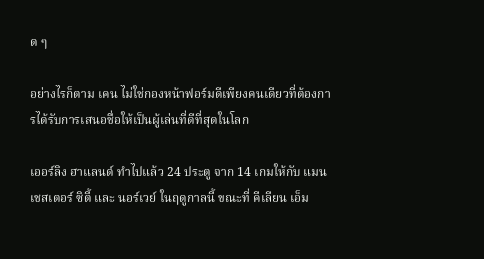ด ๆ

อย่างไรก็ตาม เคน ไม่ใช่กองหน้าฟอร์มดีเพียงคนเดียวที่ต้องการได้รับการเสนอชื่อให้เป็นผู้เล่นที่ดีที่สุดในโลก

เออร์ลิง ฮาแลนด์ ทำไปแล้ว 24 ประตู จาก 14 เกมให้กับ แมนเชสเตอร์ ซิตี้ และ นอร์เวย์ ในฤดูกาลนี้ ขณะที่ คีเลียน เอ็ม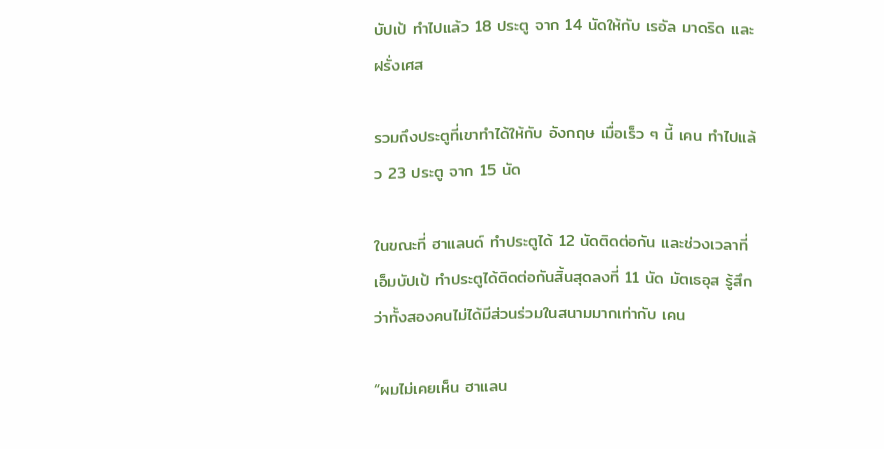บัปเป้ ทำไปแล้ว 18 ประตู จาก 14 นัดให้กับ เรอัล มาดริด และ ฝรั่งเศส

รวมถึงประตูที่เขาทำได้ให้กับ อังกฤษ เมื่อเร็ว ๆ นี้ เคน ทำไปแล้ว 23 ประตู จาก 15 นัด

ในขณะที่ ฮาแลนด์ ทำประตูได้ 12 นัดติดต่อกัน และช่วงเวลาที่ เอ็มบัปเป้ ทำประตูได้ติดต่อกันสิ้นสุดลงที่ 11 นัด มัตเธอุส รู้สึกว่าทั้งสองคนไม่ได้มีส่วนร่วมในสนามมากเท่ากับ เคน

“ผมไม่เคยเห็น ฮาแลน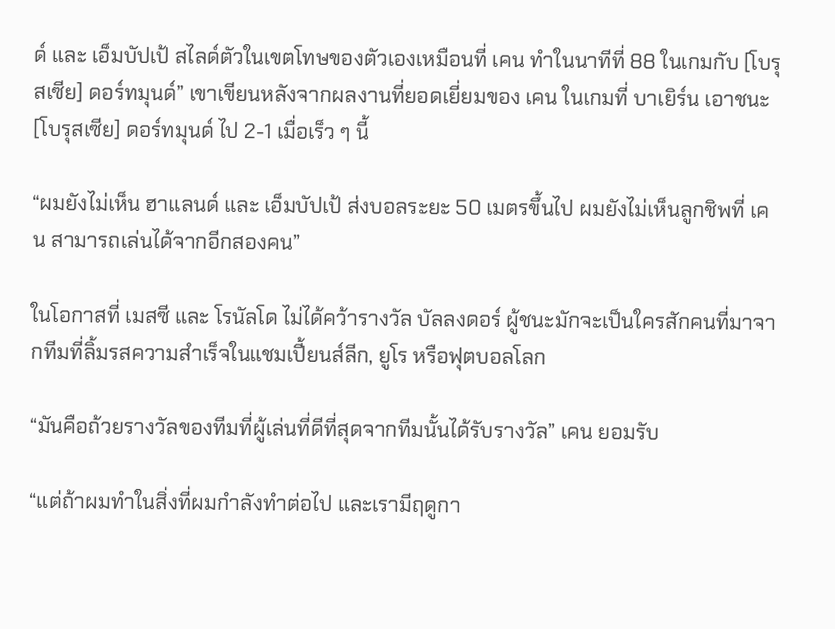ด์ และ เอ็มบัปเป้ สไลด์ตัวในเขตโทษของตัวเองเหมือนที่ เคน ทำในนาทีที่ 88 ในเกมกับ [โบรุสเซีย] ดอร์ทมุนด์” เขาเขียนหลังจากผลงานที่ยอดเยี่ยมของ เคน ในเกมที่ บาเยิร์น เอาชนะ [โบรุสเซีย] ดอร์ทมุนด์ ไป 2-1 เมื่อเร็ว ๆ นี้

“ผมยังไม่เห็น ฮาแลนด์ และ เอ็มบัปเป้ ส่งบอลระยะ 50 เมตรขึ้นไป ผมยังไม่เห็นลูกชิพที่ เคน สามารถเล่นได้จากอีกสองคน”

ในโอกาสที่ เมสซี และ โรนัลโด ไม่ได้คว้ารางวัล บัลลงดอร์ ผู้ชนะมักจะเป็นใครสักคนที่มาจากทีมที่ลิ้มรสความสำเร็จในแชมเปี้ยนส์ลีก, ยูโร หรือฟุตบอลโลก

“มันคือถ้วยรางวัลของทีมที่ผู้เล่นที่ดีที่สุดจากทีมนั้นได้รับรางวัล” เคน ยอมรับ

“แต่ถ้าผมทำในสิ่งที่ผมกำลังทำต่อไป และเรามีฤดูกา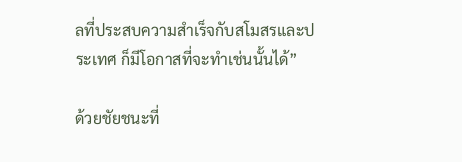ลที่ประสบความสำเร็จกับสโมสรและประเทศ ก็มีโอกาสที่จะทำเช่นนั้นได้”

ด้วยชัยชนะที่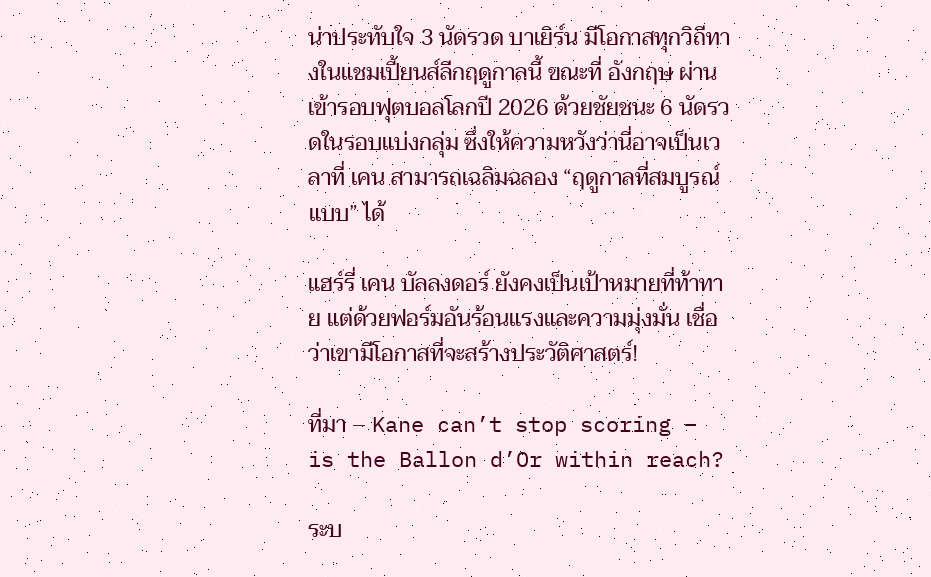น่าประทับใจ 3 นัดรวด บาเยิร์น มีโอกาสทุกวิถีทางในแชมเปี้ยนส์ลีกฤดูกาลนี้ ขณะที่ อังกฤษ ผ่านเข้ารอบฟุตบอลโลกปี 2026 ด้วยชัยชนะ 6 นัดรวดในรอบแบ่งกลุ่ม ซึ่งให้ความหวังว่านี่อาจเป็นเวลาที่ เคน สามารถเฉลิมฉลอง “ฤดูกาลที่สมบูรณ์แบบ” ได้

แฮร์รี่ เคน บัลลงดอร์ ยังคงเป็นเป้าหมายที่ท้าทาย แต่ด้วยฟอร์มอันร้อนแรงและความมุ่งมั่น เชื่อว่าเขามีโอกาสที่จะสร้างประวัติศาสตร์!

ที่มา – Kane can’t stop scoring – is the Ballon d’Or within reach?

ระบ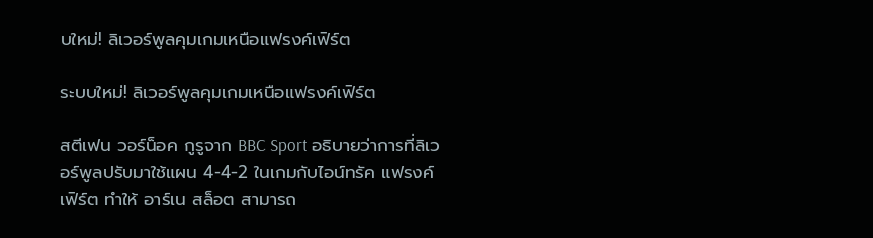บใหม่! ลิเวอร์พูลคุมเกมเหนือแฟรงค์เฟิร์ต

ระบบใหม่! ลิเวอร์พูลคุมเกมเหนือแฟรงค์เฟิร์ต

สตีเฟน วอร์น็อค กูรูจาก BBC Sport อธิบายว่าการที่ลิเวอร์พูลปรับมาใช้แผน 4-4-2 ในเกมกับไอน์ทรัค แฟรงค์เฟิร์ต ทำให้ อาร์เน สล็อต สามารถ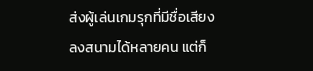ส่งผู้เล่นเกมรุกที่มีชื่อเสียงลงสนามได้หลายคน แต่ก็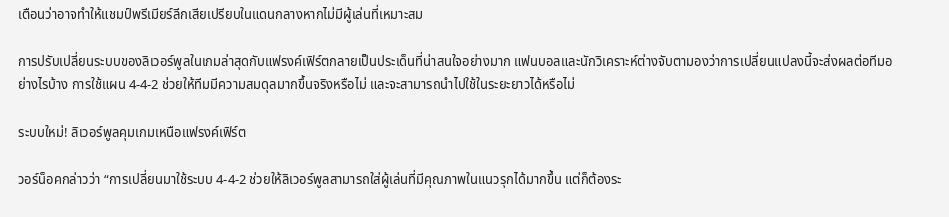เตือนว่าอาจทำให้แชมป์พรีเมียร์ลีกเสียเปรียบในแดนกลางหากไม่มีผู้เล่นที่เหมาะสม

การปรับเปลี่ยนระบบของลิเวอร์พูลในเกมล่าสุดกับแฟรงค์เฟิร์ตกลายเป็นประเด็นที่น่าสนใจอย่างมาก แฟนบอลและนักวิเคราะห์ต่างจับตามองว่าการเปลี่ยนแปลงนี้จะส่งผลต่อทีมอย่างไรบ้าง การใช้แผน 4-4-2 ช่วยให้ทีมมีความสมดุลมากขึ้นจริงหรือไม่ และจะสามารถนำไปใช้ในระยะยาวได้หรือไม่

ระบบใหม่! ลิเวอร์พูลคุมเกมเหนือแฟรงค์เฟิร์ต

วอร์น็อคกล่าวว่า “การเปลี่ยนมาใช้ระบบ 4-4-2 ช่วยให้ลิเวอร์พูลสามารถใส่ผู้เล่นที่มีคุณภาพในแนวรุกได้มากขึ้น แต่ก็ต้องระ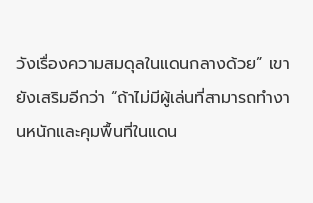วังเรื่องความสมดุลในแดนกลางด้วย” เขายังเสริมอีกว่า “ถ้าไม่มีผู้เล่นที่สามารถทำงานหนักและคุมพื้นที่ในแดน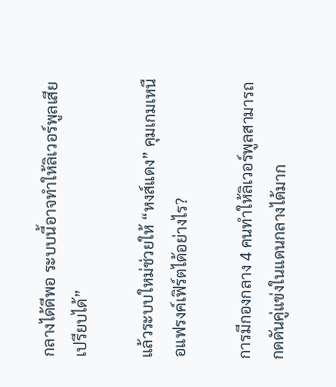กลางได้ดีพอ ระบบนี้อาจทำให้ลิเวอร์พูลเสียเปรียบได้”

แล้วระบบใหม่ช่วยให้ “หงส์แดง” คุมเกมเหนือแฟรงค์เฟิร์ตได้อย่างไร?

การมีกองกลาง 4 คนทำให้ลิเวอร์พูลสามารถกดดันคู่แข่งในแดนกลางได้มาก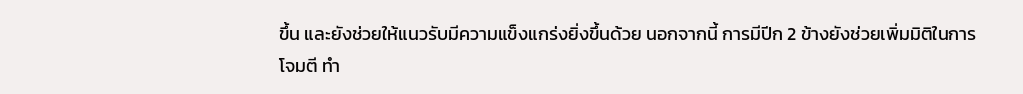ขึ้น และยังช่วยให้แนวรับมีความแข็งแกร่งยิ่งขึ้นด้วย นอกจากนี้ การมีปีก 2 ข้างยังช่วยเพิ่มมิติในการโจมตี ทำ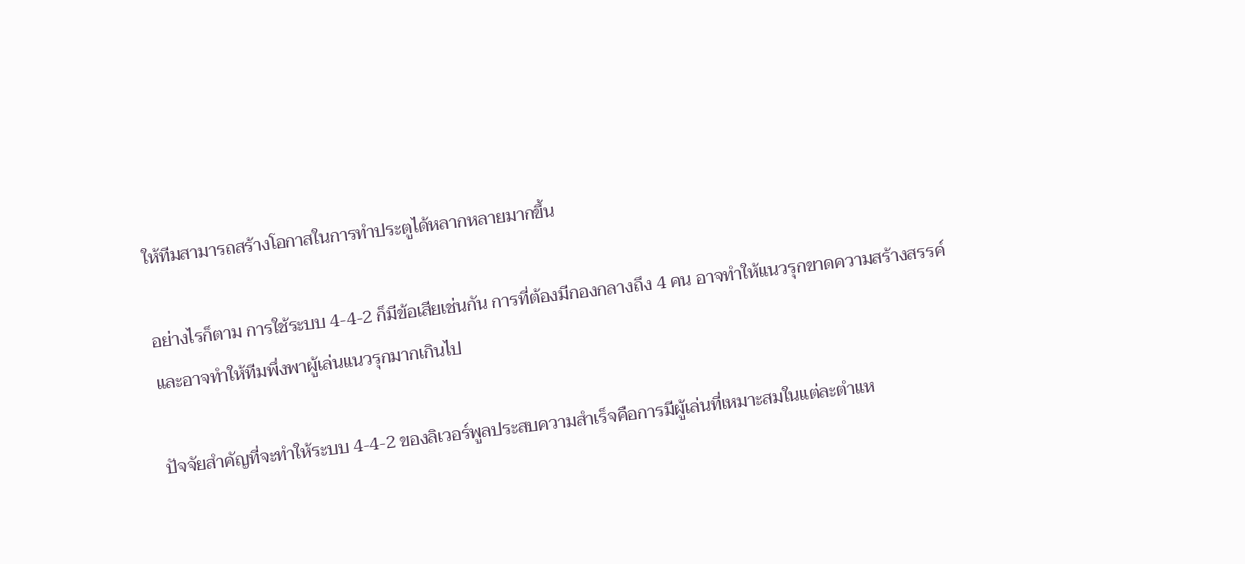ให้ทีมสามารถสร้างโอกาสในการทำประตูได้หลากหลายมากขึ้น

อย่างไรก็ตาม การใช้ระบบ 4-4-2 ก็มีข้อเสียเช่นกัน การที่ต้องมีกองกลางถึง 4 คน อาจทำให้แนวรุกขาดความสร้างสรรค์ และอาจทำให้ทีมพึ่งพาผู้เล่นแนวรุกมากเกินไป

ปัจจัยสำคัญที่จะทำให้ระบบ 4-4-2 ของลิเวอร์พูลประสบความสำเร็จคือการมีผู้เล่นที่เหมาะสมในแต่ละตำแห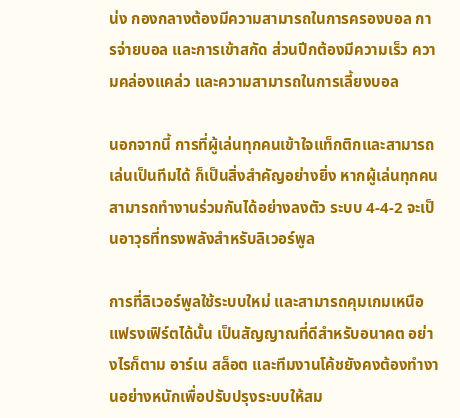น่ง กองกลางต้องมีความสามารถในการครองบอล การจ่ายบอล และการเข้าสกัด ส่วนปีกต้องมีความเร็ว ความคล่องแคล่ว และความสามารถในการเลี้ยงบอล

นอกจากนี้ การที่ผู้เล่นทุกคนเข้าใจแท็กติกและสามารถเล่นเป็นทีมได้ ก็เป็นสิ่งสำคัญอย่างยิ่ง หากผู้เล่นทุกคนสามารถทำงานร่วมกันได้อย่างลงตัว ระบบ 4-4-2 จะเป็นอาวุธที่ทรงพลังสำหรับลิเวอร์พูล

การที่ลิเวอร์พูลใช้ระบบใหม่ และสามารถคุมเกมเหนือแฟรงเฟิร์ตได้นั้น เป็นสัญญาณที่ดีสำหรับอนาคต อย่างไรก็ตาม อาร์เน สล็อต และทีมงานโค้ชยังคงต้องทำงานอย่างหนักเพื่อปรับปรุงระบบให้สม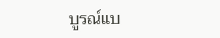บูรณ์แบ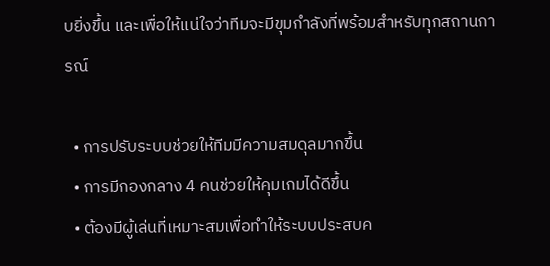บยิ่งขึ้น และเพื่อให้แน่ใจว่าทีมจะมีขุมกำลังที่พร้อมสำหรับทุกสถานการณ์

  • การปรับระบบช่วยให้ทีมมีความสมดุลมากขึ้น
  • การมีกองกลาง 4 คนช่วยให้คุมเกมได้ดีขึ้น
  • ต้องมีผู้เล่นที่เหมาะสมเพื่อทำให้ระบบประสบค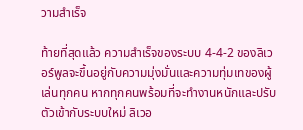วามสำเร็จ

ท้ายที่สุดแล้ว ความสำเร็จของระบบ 4-4-2 ของลิเวอร์พูลจะขึ้นอยู่กับความมุ่งมั่นและความทุ่มเทของผู้เล่นทุกคน หากทุกคนพร้อมที่จะทำงานหนักและปรับตัวเข้ากับระบบใหม่ ลิเวอ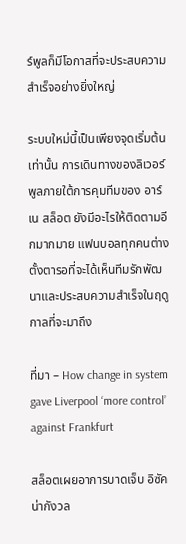ร์พูลก็มีโอกาสที่จะประสบความสำเร็จอย่างยิ่งใหญ่

ระบบใหม่นี้เป็นเพียงจุดเริ่มต้นเท่านั้น การเดินทางของลิเวอร์พูลภายใต้การคุมทีมของ อาร์เน สล็อต ยังมีอะไรให้ติดตามอีกมากมาย แฟนบอลทุกคนต่างตั้งตารอที่จะได้เห็นทีมรักพัฒนาและประสบความสำเร็จในฤดูกาลที่จะมาถึง

ที่มา – How change in system gave Liverpool ‘more control’ against Frankfurt

สล็อตเผยอาการบาดเจ็บ อิซัค น่ากังวล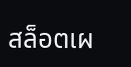สล็อตเผ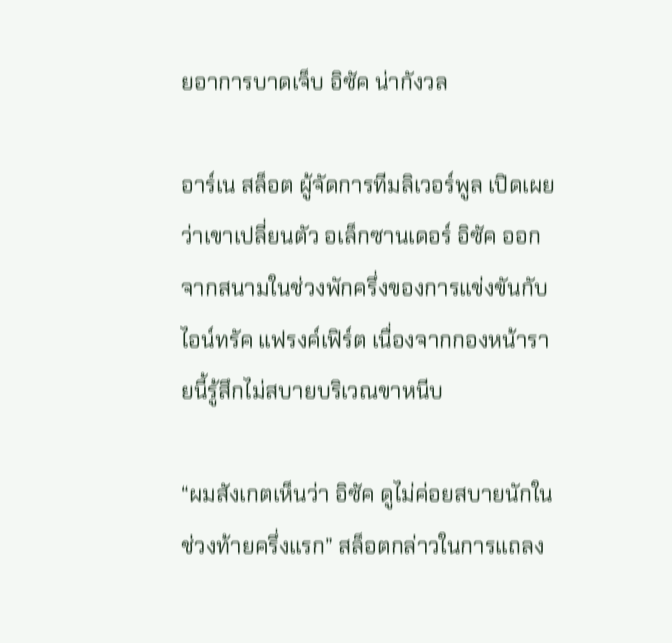ยอาการบาดเจ็บ อิซัค น่ากังวล

อาร์เน สล็อต ผู้จัดการทีมลิเวอร์พูล เปิดเผยว่าเขาเปลี่ยนตัว อเล็กซานเดอร์ อิซัค ออกจากสนามในช่วงพักครึ่งของการแข่งขันกับไอน์ทรัค แฟรงค์เฟิร์ต เนื่องจากกองหน้ารายนี้รู้สึกไม่สบายบริเวณขาหนีบ

“ผมสังเกตเห็นว่า อิซัค ดูไม่ค่อยสบายนักในช่วงท้ายครึ่งแรก” สล็อตกล่าวในการแถลง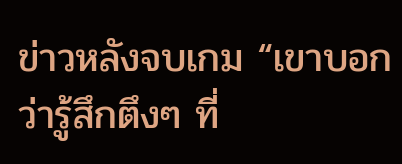ข่าวหลังจบเกม “เขาบอกว่ารู้สึกตึงๆ ที่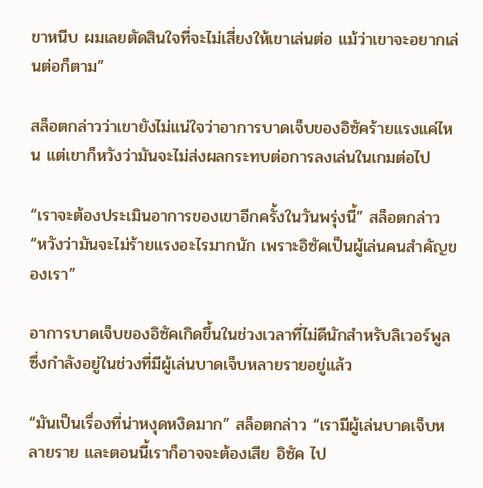ขาหนีบ ผมเลยตัดสินใจที่จะไม่เสี่ยงให้เขาเล่นต่อ แม้ว่าเขาจะอยากเล่นต่อก็ตาม”

สล็อตกล่าวว่าเขายังไม่แน่ใจว่าอาการบาดเจ็บของอิซัคร้ายแรงแค่ไหน แต่เขาก็หวังว่ามันจะไม่ส่งผลกระทบต่อการลงเล่นในเกมต่อไป

“เราจะต้องประเมินอาการของเขาอีกครั้งในวันพรุ่งนี้” สล็อตกล่าว “หวังว่ามันจะไม่ร้ายแรงอะไรมากนัก เพราะอิซัคเป็นผู้เล่นคนสำคัญของเรา”

อาการบาดเจ็บของอิซัคเกิดขึ้นในช่วงเวลาที่ไม่ดีนักสำหรับลิเวอร์พูล ซึ่งกำลังอยู่ในช่วงที่มีผู้เล่นบาดเจ็บหลายรายอยู่แล้ว

“มันเป็นเรื่องที่น่าหงุดหงิดมาก” สล็อตกล่าว “เรามีผู้เล่นบาดเจ็บหลายราย และตอนนี้เราก็อาจจะต้องเสีย อิซัค ไป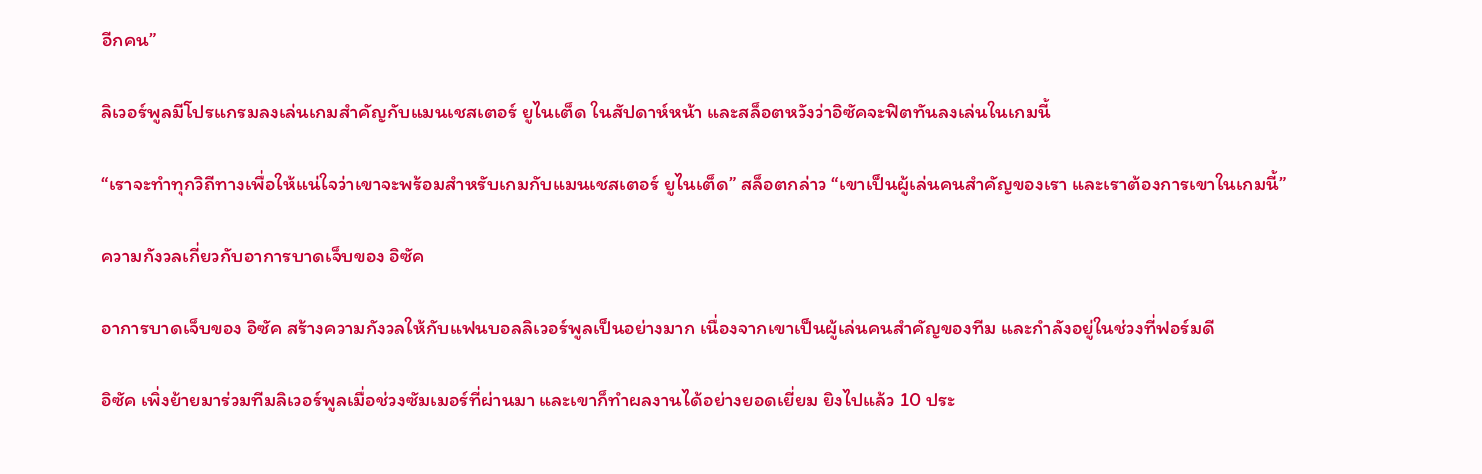อีกคน”

ลิเวอร์พูลมีโปรแกรมลงเล่นเกมสำคัญกับแมนเชสเตอร์ ยูไนเต็ด ในสัปดาห์หน้า และสล็อตหวังว่าอิซัคจะฟิตทันลงเล่นในเกมนี้

“เราจะทำทุกวิถีทางเพื่อให้แน่ใจว่าเขาจะพร้อมสำหรับเกมกับแมนเชสเตอร์ ยูไนเต็ด” สล็อตกล่าว “เขาเป็นผู้เล่นคนสำคัญของเรา และเราต้องการเขาในเกมนี้”

ความกังวลเกี่ยวกับอาการบาดเจ็บของ อิซัค

อาการบาดเจ็บของ อิซัค สร้างความกังวลให้กับแฟนบอลลิเวอร์พูลเป็นอย่างมาก เนื่องจากเขาเป็นผู้เล่นคนสำคัญของทีม และกำลังอยู่ในช่วงที่ฟอร์มดี

อิซัค เพิ่งย้ายมาร่วมทีมลิเวอร์พูลเมื่อช่วงซัมเมอร์ที่ผ่านมา และเขาก็ทำผลงานได้อย่างยอดเยี่ยม ยิงไปแล้ว 10 ประ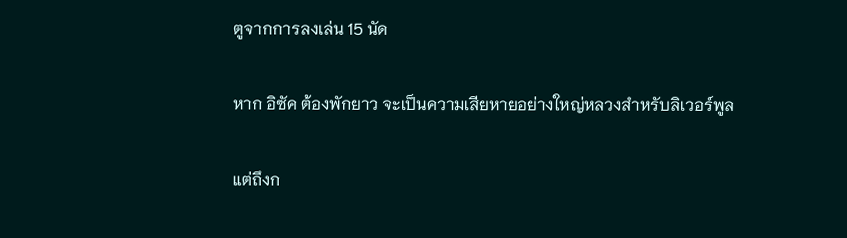ตูจากการลงเล่น 15 นัด

หาก อิซัค ต้องพักยาว จะเป็นความเสียหายอย่างใหญ่หลวงสำหรับลิเวอร์พูล

แต่ถึงก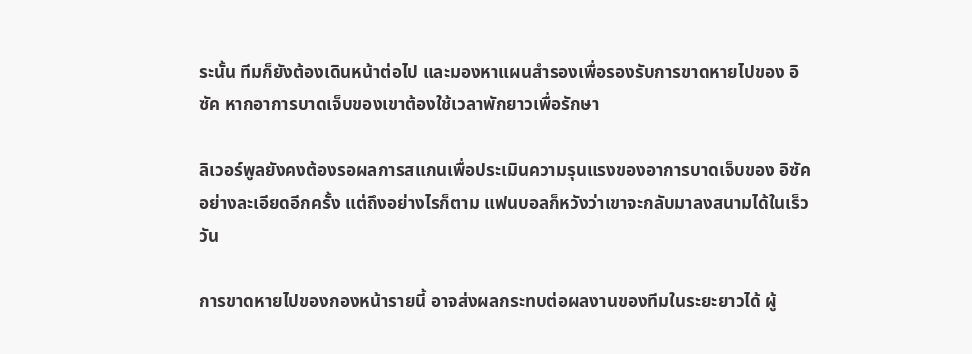ระนั้น ทีมก็ยังต้องเดินหน้าต่อไป และมองหาแผนสำรองเพื่อรองรับการขาดหายไปของ อิซัค หากอาการบาดเจ็บของเขาต้องใช้เวลาพักยาวเพื่อรักษา

ลิเวอร์พูลยังคงต้องรอผลการสแกนเพื่อประเมินความรุนแรงของอาการบาดเจ็บของ อิซัค อย่างละเอียดอีกครั้ง แต่ถึงอย่างไรก็ตาม แฟนบอลก็หวังว่าเขาจะกลับมาลงสนามได้ในเร็ววัน

การขาดหายไปของกองหน้ารายนี้ อาจส่งผลกระทบต่อผลงานของทีมในระยะยาวได้ ผู้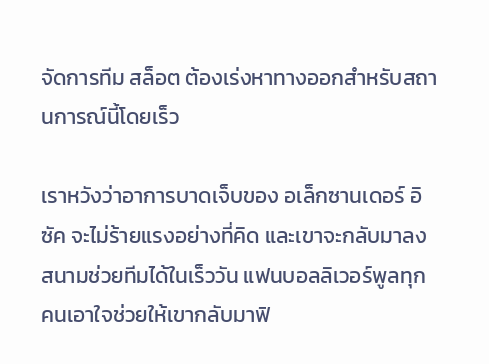จัดการทีม สล็อต ต้องเร่งหาทางออกสำหรับสถานการณ์นี้โดยเร็ว

เราหวังว่าอาการบาดเจ็บของ อเล็กซานเดอร์ อิซัค จะไม่ร้ายแรงอย่างที่คิด และเขาจะกลับมาลงสนามช่วยทีมได้ในเร็ววัน แฟนบอลลิเวอร์พูลทุกคนเอาใจช่วยให้เขากลับมาฟิ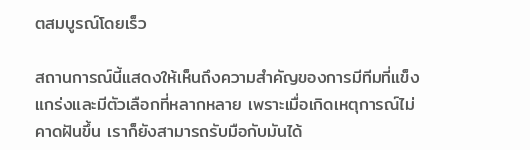ตสมบูรณ์โดยเร็ว

สถานการณ์นี้แสดงให้เห็นถึงความสำคัญของการมีทีมที่แข็งแกร่งและมีตัวเลือกที่หลากหลาย เพราะเมื่อเกิดเหตุการณ์ไม่คาดฝันขึ้น เราก็ยังสามารถรับมือกับมันได้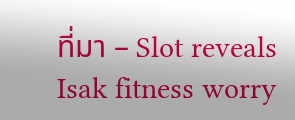ที่มา – Slot reveals Isak fitness worry